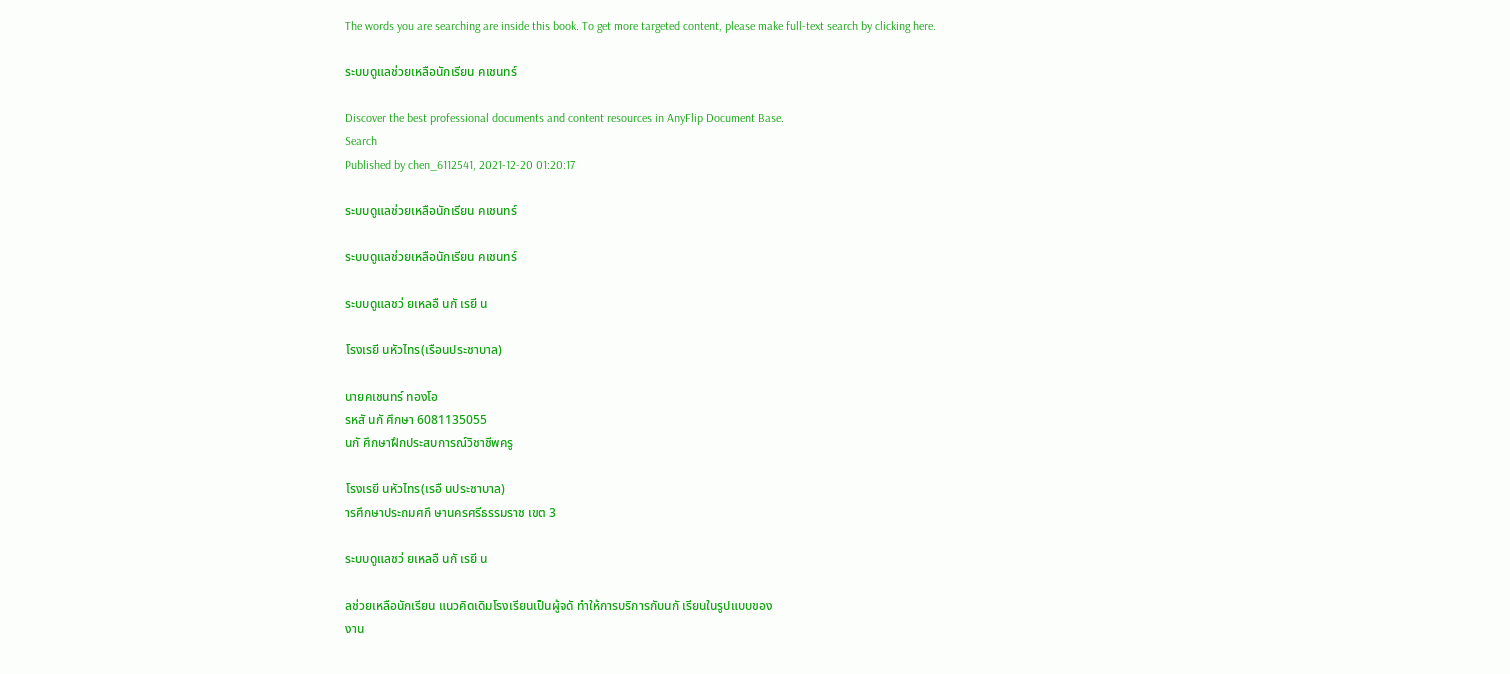The words you are searching are inside this book. To get more targeted content, please make full-text search by clicking here.

ระบบดูแลช่วยเหลือนักเรียน คเชนทร์

Discover the best professional documents and content resources in AnyFlip Document Base.
Search
Published by chen_6112541, 2021-12-20 01:20:17

ระบบดูแลช่วยเหลือนักเรียน คเชนทร์

ระบบดูแลช่วยเหลือนักเรียน คเชนทร์

ระบบดูแลชว่ ยเหลอื นกั เรยี น

โรงเรยี นหัวไทร(เรือนประชาบาล)

นายคเชนทร์ ทองโอ
รหสั นกั ศึกษา 6081135055
นกั ศึกษาฝึกประสบการณ์วิชาชีพครู

โรงเรยี นหัวไทร(เรอื นประชาบาล)
ารศึกษาประถมศกึ ษานครศรีธรรมราช เขต 3

ระบบดูแลชว่ ยเหลอื นกั เรยี น

ลช่วยเหลือนักเรียน แนวคิดเดิมโรงเรียนเป็นผู้จดั ทำให้การบริการกับนกั เรียนในรูปแบบของ
งาน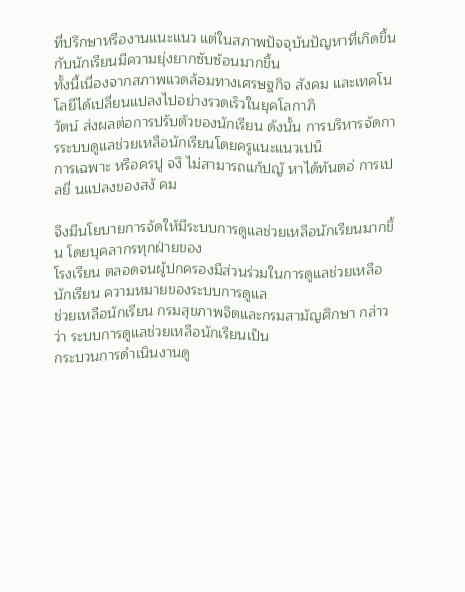ที่ปรึกษาหรืองานแนะแนว แต่ในสภาพปัจจุบันปัญหาที่เกิดขึ้นกับนักเรียนมีความยุ่งยากซับซ้อนมากขึ้น
ทั้งนี้เนื่องจากสภาพแวดล้อมทางเศรษฐกิจ สังคม และเทคโนโลยีได้เปลี่ยนแปลงไปอย่างรวดเร็วในยุคโลกาภิ
วัตน์ ส่งผลต่อการปรับตัวของนักเรียน ดังนั้น การบริหารจัดการระบบดูแลช่วยเหลือนักเรียนโดยครูแนะแนวเปน็
การเฉพาะ หรือครปู จงึ ไม่สามารถแก้ปญั หาได้ทันตอ่ การเปลยี่ นแปลงของสงั คม

จึงมีนโยบายการจัดให้มีระบบการดูแลช่วยเหลือนักเรียนมากขึ้น โดยบุคลากรทุกฝ่ายของ
โรงเรียน ตลอดจนผู้ปกครองมีส่วนร่วมในการดูแลช่วยเหลือนักเรียน ความหมายของระบบการดูแล
ช่วยเหลือนักเรียน กรมสุขภาพจิตและกรมสามัญศึกษา กล่าวว่า ระบบการดูแลช่วยเหลือนักเรียนเป็น
กระบวนการดำเนินงานดู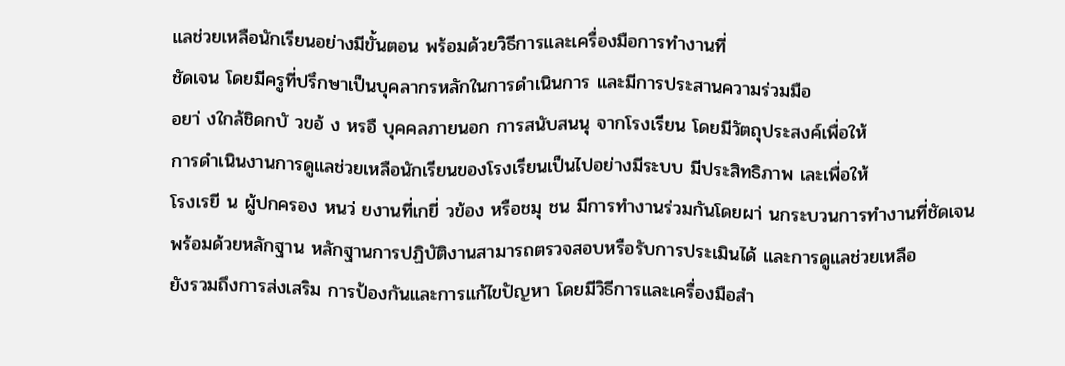แลช่วยเหลือนักเรียนอย่างมีขั้นตอน พร้อมด้วยวิธีการและเครื่องมือการทำงานที่
ชัดเจน โดยมีครูที่ปรึกษาเป็นบุคลากรหลักในการดำเนินการ และมีการประสานความร่วมมือ
อยา่ งใกล้ชิดกบั วขอ้ ง หรอื บุคคลภายนอก การสนับสนนุ จากโรงเรียน โดยมีวัตถุประสงค์เพื่อให้
การดำเนินงานการดูแลช่วยเหลือนักเรียนของโรงเรียนเป็นไปอย่างมีระบบ มีประสิทธิภาพ เละเพื่อให้
โรงเรยี น ผู้ปกครอง หนว่ ยงานที่เกยี่ วข้อง หรือชมุ ชน มีการทำงานร่วมกันโดยผา่ นกระบวนการทำงานที่ชัดเจน
พร้อมด้วยหลักฐาน หลักฐานการปฏิบัติงานสามารถตรวจสอบหรือรับการประเมินได้ และการดูแลช่วยเหลือ
ยังรวมถึงการส่งเสริม การป้องกันและการแก้ไขปัญหา โดยมีวิธีการและเครื่องมือสำ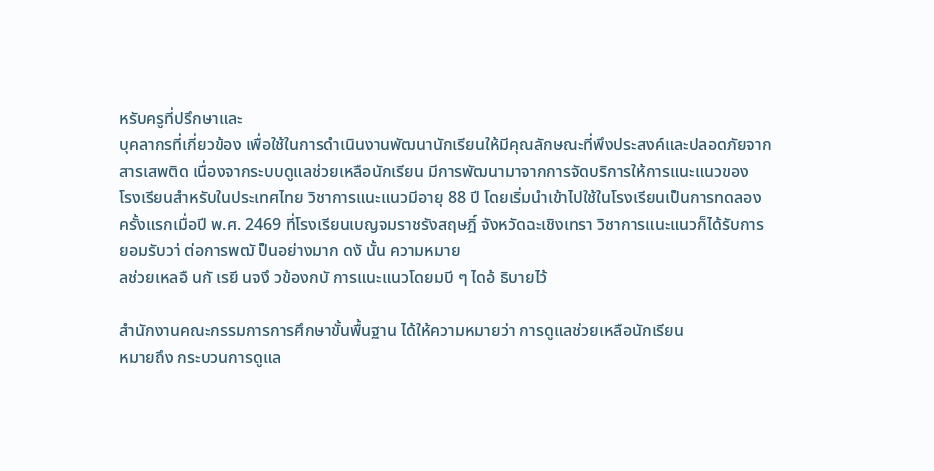หรับครูที่ปรึกษาและ
บุคลากรที่เกี่ยวข้อง เพื่อใช้ในการดำเนินงานพัฒนานักเรียนให้มีคุณลักษณะที่พึงประสงค์และปลอดภัยจาก
สารเสพติด เนื่องจากระบบดูแลช่วยเหลือนักเรียน มีการพัฒนามาจากการจัดบริการให้การแนะแนวของ
โรงเรียนสำหรับในประเทศไทย วิชาการแนะแนวมีอายุ 88 ปี โดยเริ่มนำเข้าไปใช้ในโรงเรียนเป็นการทดลอง
ครั้งแรกเมื่อปี พ.ศ. 2469 ที่โรงเรียนเบญจมราชรังสฤษฎิ์ จังหวัดฉะเชิงเทรา วิชาการแนะแนวก็ได้รับการ
ยอมรับวา่ ต่อการพฒั ป็นอย่างมาก ดงั นั้น ความหมาย
ลช่วยเหลอื นกั เรยี นจงึ วข้องกบั การแนะแนวโดยมบี ๆ ไดอ้ ธิบายไว้

สำนักงานคณะกรรมการการศึกษาขั้นพื้นฐาน ได้ให้ความหมายว่า การดูแลช่วยเหลือนักเรียน
หมายถึง กระบวนการดูแล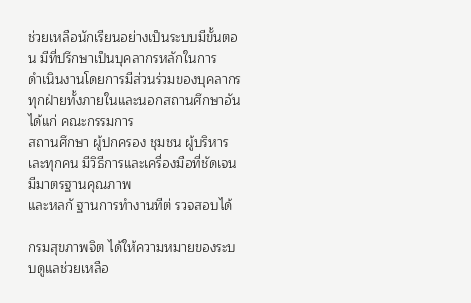ช่วยเหลือนักเรียนอย่างเป็นระบบมีขั้นตอน มีที่ปรึกษาเป็นบุคลากรหลักในการ
ดำเนินงานโดยการมีส่วนร่วมของบุคลากรทุกฝ่ายทั้งภายในและนอกสถานศึกษาอันได้แก่ คณะกรรมการ
สถานศึกษา ผู้ปกครอง ชุมชน ผู้บริหาร เละทุกคน มีวิธีการและเครื่องมือที่ชัดเจน มีมาตรฐานคุณภาพ
และหลกั ฐานการทำงานทีต่ รวจสอบได้

กรมสุขภาพจิต ได้ให้ความหมายของระบบดูแลช่วยเหลือ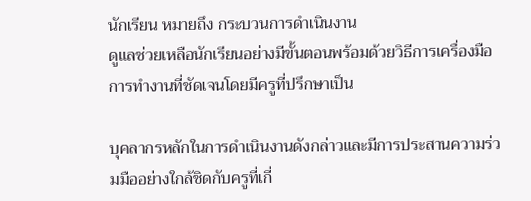นักเรียน หมายถึง กระบวนการดำเนินงาน
ดูแลช่วยเหลือนักเรียนอย่างมีขั้นตอนพร้อมด้วยวิธีการเครื่องมือการทำงานที่ชัดเจนโดยมีครูที่ปรึกษาเป็น

บุคลากรหลักในการดำเนินงานดังกล่าวและมีการประสานความร่วมมืออย่างใกล้ชิดกับครูที่เกี่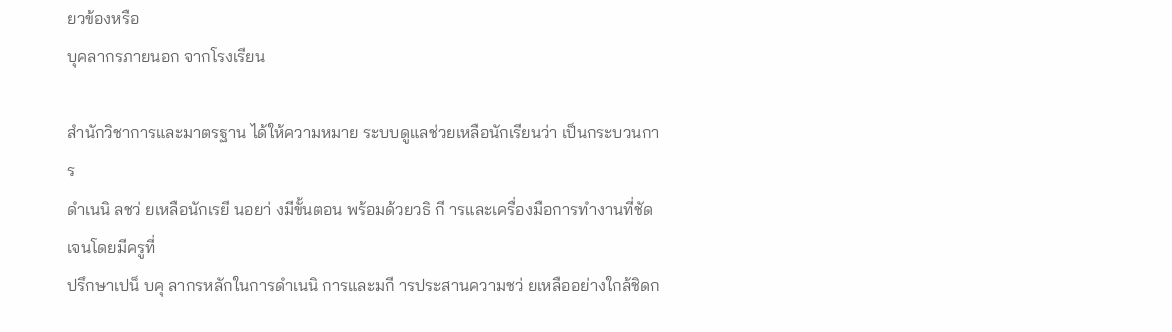ยวข้องหรือ
บุคลากรภายนอก จากโรงเรียน

สำนักวิชาการและมาตรฐาน ได้ให้ความหมาย ระบบดูแลช่วยเหลือนักเรียนว่า เป็นกระบวนการ
ดำเนนิ ลชว่ ยเหลือนักเรยี นอยา่ งมีขั้นตอน พร้อมด้วยวธิ กี ารและเครื่องมือการทำงานที่ชัดเจนโดยมีครูที่
ปรึกษาเปน็ บคุ ลากรหลักในการดำเนนิ การและมกี ารประสานความชว่ ยเหลืออย่างใกล้ชิดก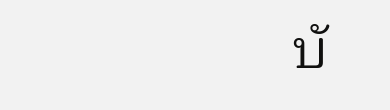บั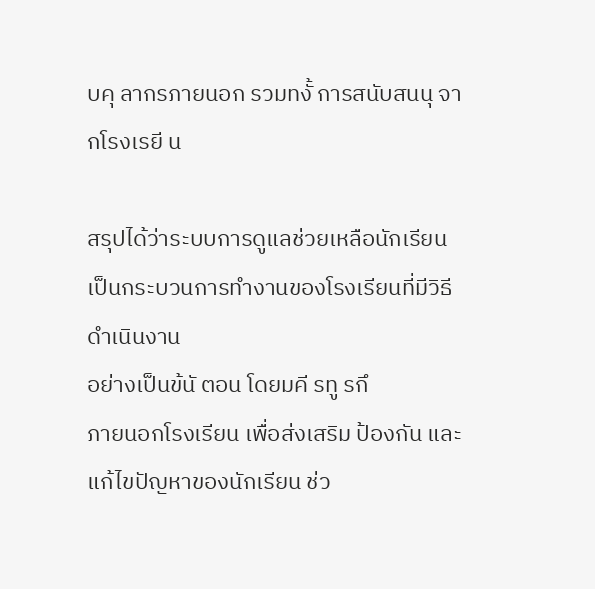บคุ ลากรภายนอก รวมทงั้ การสนับสนนุ จากโรงเรยี น

สรุปได้ว่าระบบการดูแลช่วยเหลือนักเรียน เป็นกระบวนการทำงานของโรงเรียนที่มีวิธีดำเนินงาน
อย่างเป็นข้นั ตอน โดยมคี รทู รกึ
ภายนอกโรงเรียน เพื่อส่งเสริม ป้องกัน และแก้ไขปัญหาของนักเรียน ช่ว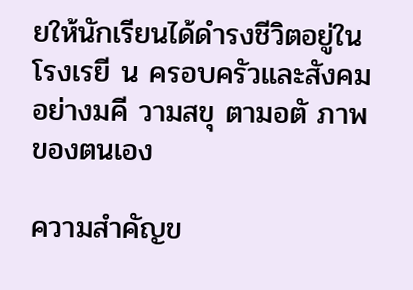ยให้นักเรียนได้ดำรงชีวิตอยู่ใน
โรงเรยี น ครอบครัวและสังคมอย่างมคี วามสขุ ตามอตั ภาพของตนเอง

ความสำคัญข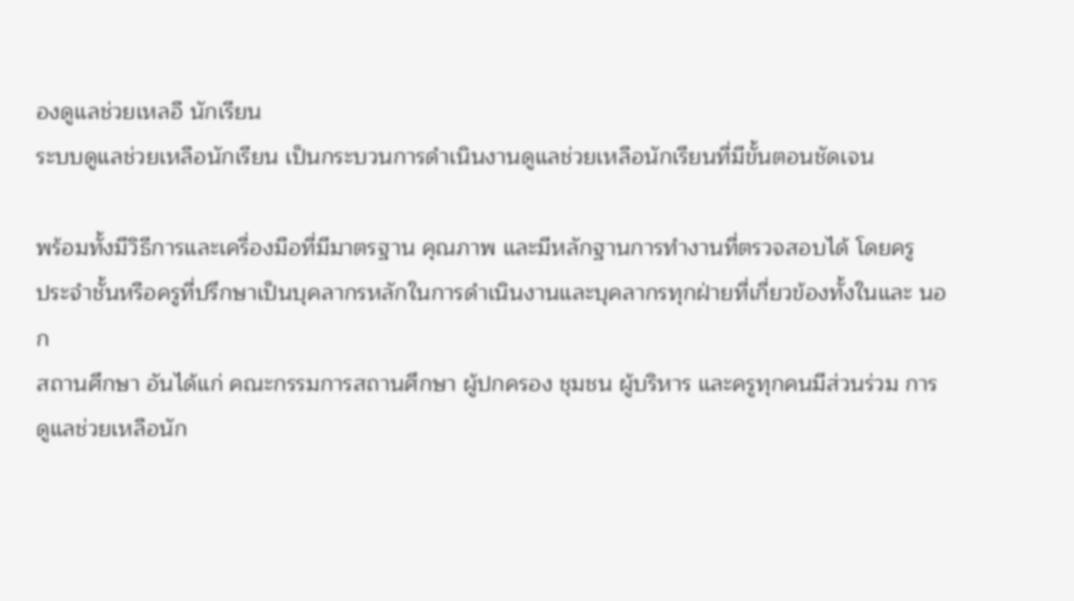องดูแลช่วยเหลอื นักเรียน
ระบบดูแลช่วยเหลือนักเรียน เป็นกระบวนการดําเนินงานดูแลช่วยเหลือนักเรียนที่มีขั้นตอนชัดเจน

พร้อมทั้งมีวิธีการและเครื่องมือที่มีมาตรฐาน คุณภาพ และมีหลักฐานการทำงานที่ตรวจสอบได้ โดยครู
ประจำชั้นหรือครูที่ปรึกษาเป็นบุคลากรหลักในการดําเนินงานและบุคลากรทุกฝ่ายที่เกี่ยวข้องทั้งในและ นอก
สถานศึกษา อันได้แก่ คณะกรรมการสถานศึกษา ผู้ปกครอง ชุมชน ผู้บริหาร และครูทุกคนมีส่วนร่วม การ
ดูแลช่วยเหลือนัก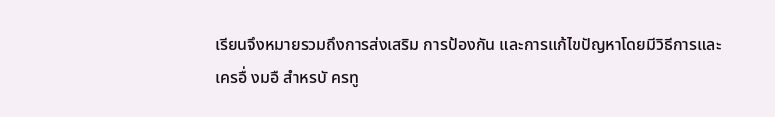เรียนจึงหมายรวมถึงการส่งเสริม การป้องกัน และการแก้ไขปัญหาโดยมีวิธีการและ
เครอื่ งมอื สำหรบั ครทู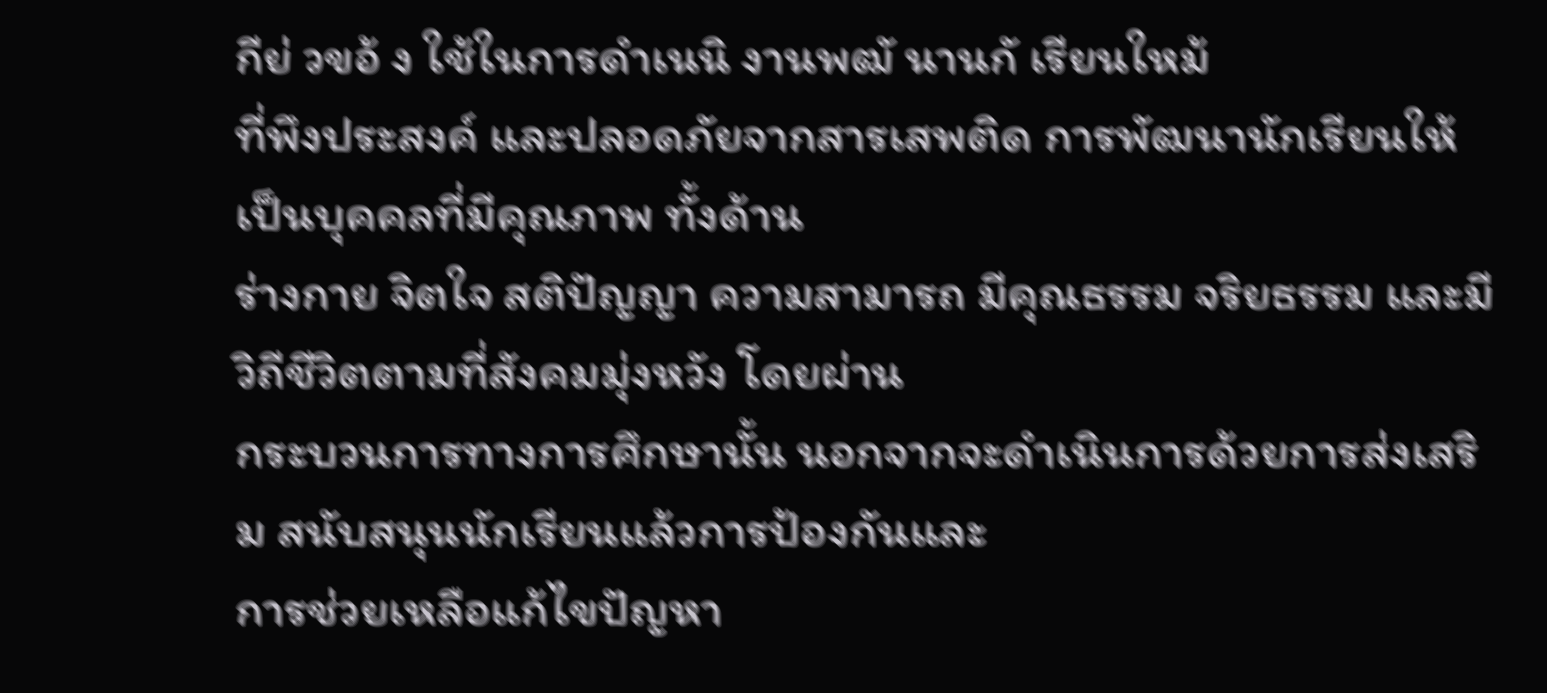กีย่ วขอ้ ง ใช้ในการดําเนนิ งานพฒั นานกั เรียนใหม้
ที่พึงประสงค์ และปลอดภัยจากสารเสพติด การพัฒนานักเรียนให้เป็นบุคคลที่มีคุณภาพ ทั้งด้าน
ร่างกาย จิตใจ สติปัญญา ความสามารถ มีคุณธรรม จริยธรรม และมีวิถีชีวิตตามที่สังคมมุ่งหวัง โดยผ่าน
กระบวนการทางการศึกษานั้น นอกจากจะดำเนินการด้วยการส่งเสริม สนับสนุนนักเรียนแล้วการป้องกันและ
การช่วยเหลือแก้ไขปัญหา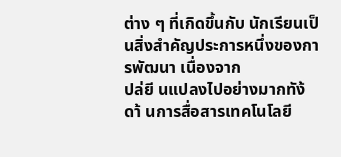ต่าง ๆ ที่เกิดขึ้นกับ นักเรียนเป็นสิ่งสำคัญประการหนึ่งของการพัฒนา เนื่องจาก
ปล่ยี นแปลงไปอย่างมากทัง้ ดา้ นการสื่อสารเทคโนโลยี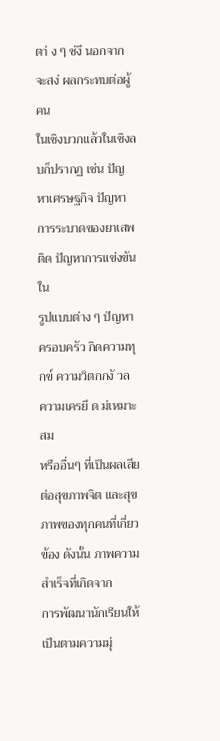ตา่ ง ๆ ซ่งึ นอกจากจะสง่ ผลกระทบต่อผู้คน
ในเชิงบวกแล้วในเชิงลบก็ปรากฏ เช่น ปัญหาเศรษฐกิจ ปัญหาการระบาดของยาเสพติด ปัญหาการแข่งขันใน
รูปแบบต่าง ๆ ปัญหาครอบครัว กิดความทุกข์ ความวิตกกงั วล ความเครยี ด ม่เหมาะสม
หรืออื่นๆ ที่เป็นผลเสียต่อสุขภาพจิต และสุขภาพของทุกคนที่เกี่ยวข้อง ดังนั้น ภาพความสำเร็จที่เกิดจาก
การพัฒนานักเรียนให้เป็นตามความมุ่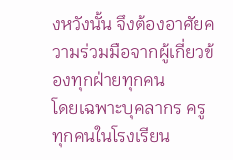งหวังนั้น จึงต้องอาศัยความร่วมมือจากผู้เกี่ยวข้องทุกฝ่ายทุกคน
โดยเฉพาะบุคลากร ครูทุกคนในโรงเรียน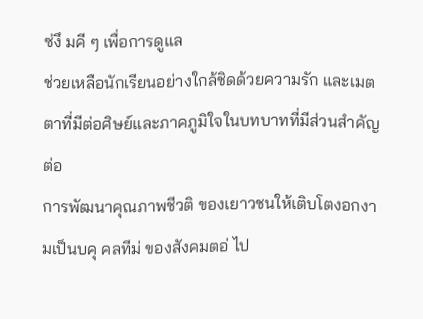ซ่งึ มคี ๆ เพื่อการดูแล
ช่วยเหลือนักเรียนอย่างใกล้ชิดด้วยความรัก และเมตตาที่มีต่อศิษย์และภาคภูมิใจในบทบาทที่มีส่วนสำคัญต่อ
การพัฒนาคุณภาพชีวติ ของเยาวชนให้เติบโตงอกงามเป็นบคุ คลทีม่ ของสังคมตอ่ ไป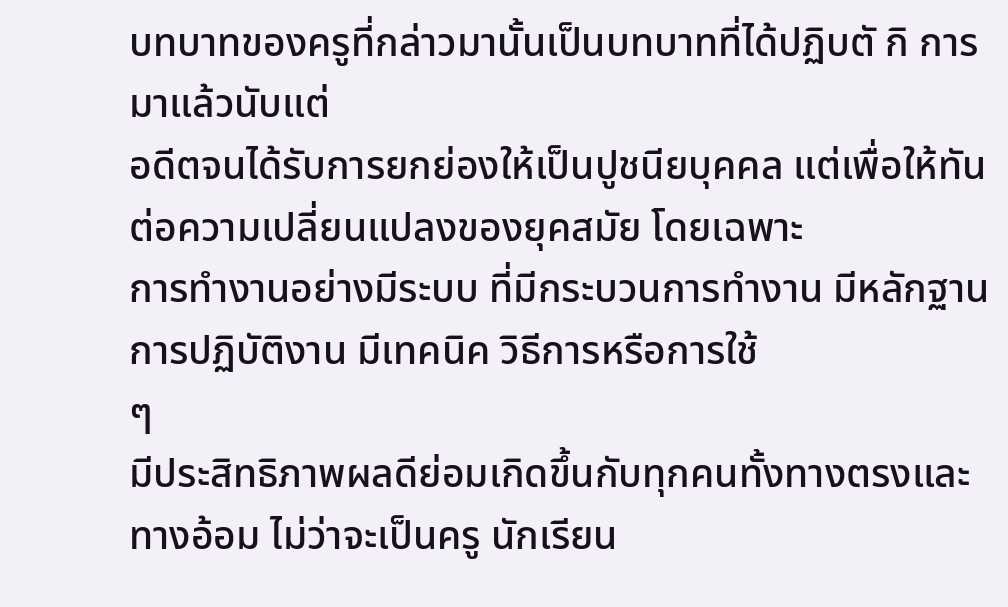บทบาทของครูที่กล่าวมานั้นเป็นบทบาทที่ได้ปฏิบตั กิ การมาแล้วนับแต่
อดีตจนได้รับการยกย่องให้เป็นปูชนียบุคคล แต่เพื่อให้ทันต่อความเปลี่ยนแปลงของยุคสมัย โดยเฉพาะ
การทำงานอย่างมีระบบ ที่มีกระบวนการทำงาน มีหลักฐานการปฏิบัติงาน มีเทคนิค วิธีการหรือการใช้
ๆ
มีประสิทธิภาพผลดีย่อมเกิดขึ้นกับทุกคนทั้งทางตรงและทางอ้อม ไม่ว่าจะเป็นครู นักเรียน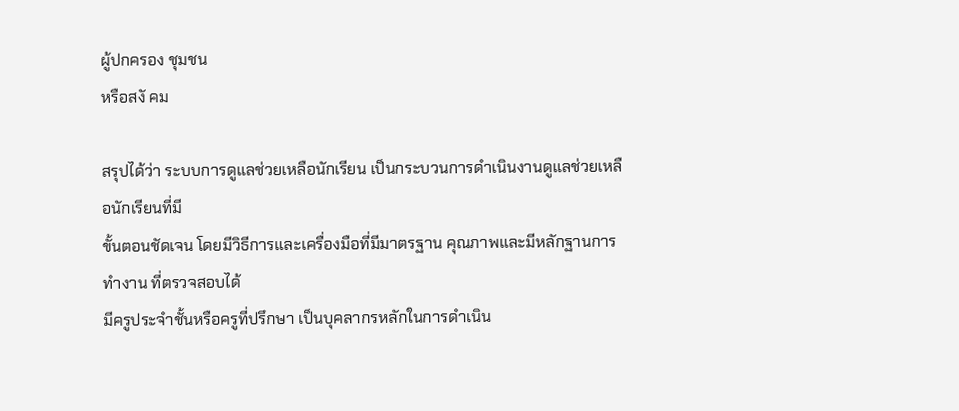ผู้ปกครอง ชุมชน
หรือสงั คม

สรุปได้ว่า ระบบการดูแลช่วยเหลือนักเรียน เป็นกระบวนการดําเนินงานดูแลช่วยเหลือนักเรียนที่มี
ขั้นตอนชัดเจน โดยมีวิธีการและเครื่องมือที่มีมาตรฐาน คุณภาพและมีหลักฐานการทำงาน ที่ตรวจสอบได้
มีครูประจำชั้นหรือครูที่ปรึกษา เป็นบุคลากรหลักในการดําเนิน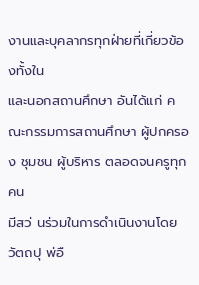งานและบุคลากรทุกฝ่ายที่เกี่ยวข้องทั้งใน
และนอกสถานศึกษา อันได้แก่ คณะกรรมการสถานศึกษา ผู้ปกครอง ชุมชน ผู้บริหาร ตลอดจนครูทุกคน
มีสว่ นร่วมในการดําเนินงานโดยวัตถปุ พ่อื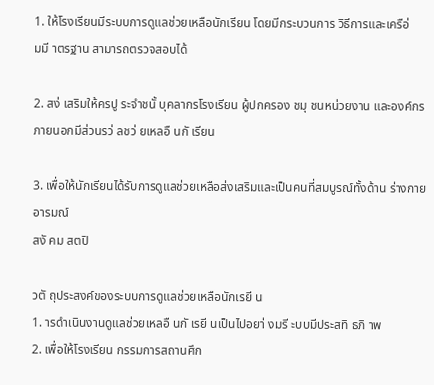1. ให้โรงเรียนมีระบบการดูแลช่วยเหลือนักเรียน โดยมีกระบวนการ วิธีการและเครือ่
มมี าตรฐาน สามารถตรวจสอบได้

2. สง่ เสริมให้ครปู ระจำชนั้ บุคลากรโรงเรียน ผู้ปกครอง ชมุ ชนหน่วยงาน และองค์กร
ภายนอกมีส่วนรว่ ลชว่ ยเหลอื นกั เรียน

3. เพื่อให้นักเรียนได้รับการดูแลช่วยเหลือส่งเสริมและเป็นคนที่สมบูรณ์ทั้งด้าน ร่างกาย อารมณ์
สงั คม สตปิ

วตั ถุประสงค์ของระบบการดูแลช่วยเหลือนักเรยี น
1. ารดำเนินงานดูแลช่วยเหลอื นกั เรยี นเป็นไปอยา่ งมรี ะบบมีประสทิ ธภิ าพ
2. เพื่อให้โรงเรียน กรรมการสถานศึก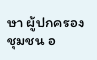ษา ผู้ปกครอง ชุมชน อ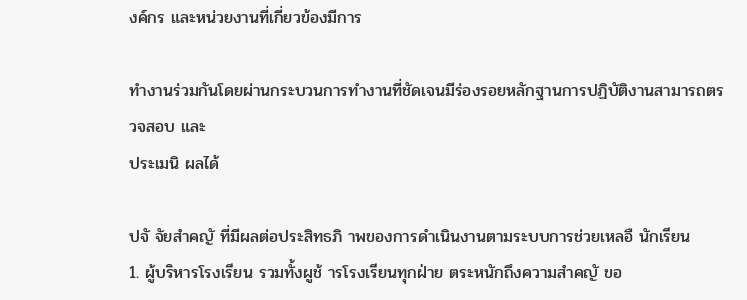งค์กร และหน่วยงานที่เกี่ยวข้องมีการ

ทำงานร่วมกันโดยผ่านกระบวนการทำงานที่ชัดเจนมีร่องรอยหลักฐานการปฏิบัติงานสามารถตรวจสอบ และ
ประเมนิ ผลได้

ปจั จัยสำคญั ที่มีผลต่อประสิทธภิ าพของการดำเนินงานตามระบบการช่วยเหลอื นักเรียน
1. ผู้บริหารโรงเรียน รวมทั้งผูช้ ารโรงเรียนทุกฝ่าย ตระหนักถึงความสำคญั ขอ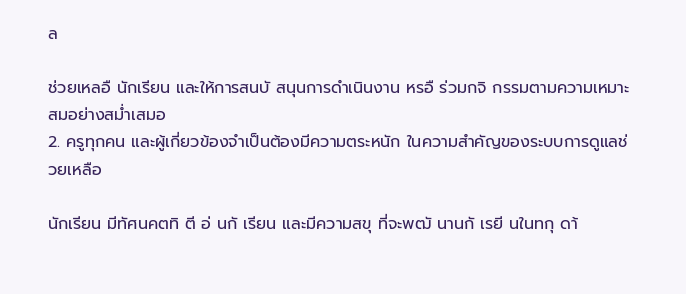ล

ช่วยเหลอื นักเรียน และให้การสนบั สนุนการดำเนินงาน หรอื ร่วมกจิ กรรมตามความเหมาะสมอย่างสม่ำเสมอ
2. ครูทุกคน และผู้เกี่ยวข้องจำเป็นต้องมีความตระหนัก ในความสำคัญของระบบการดูแลช่วยเหลือ

นักเรียน มีทัศนคตทิ ตี อ่ นกั เรียน และมีความสขุ ที่จะพฒั นานกั เรยี นในทกุ ดา้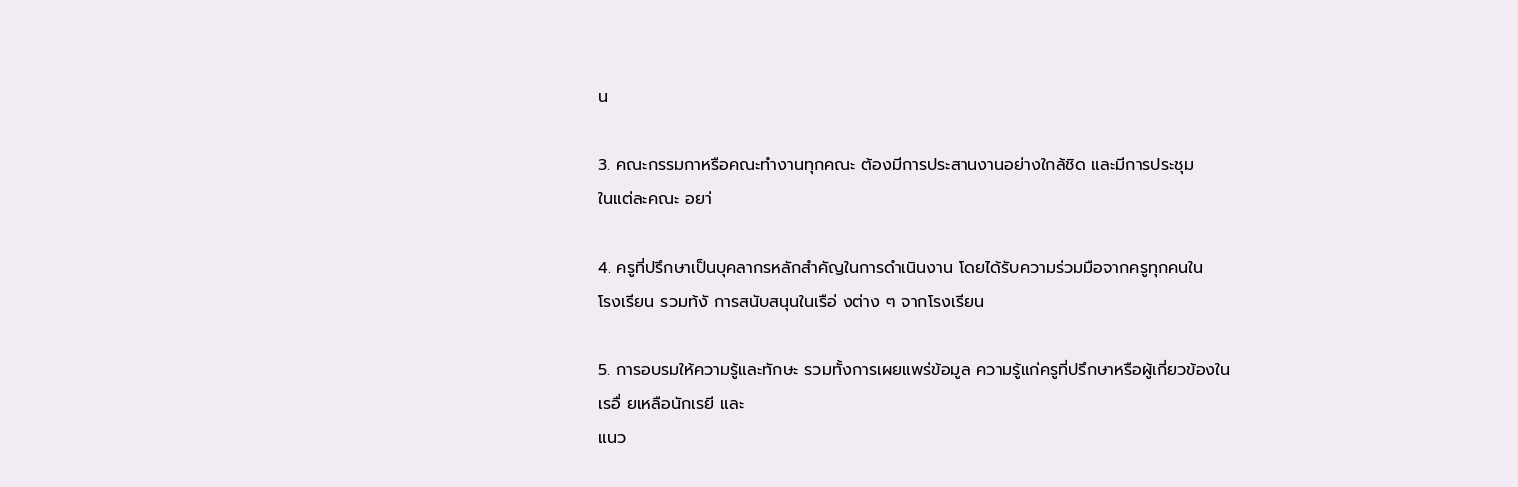น

3. คณะกรรมกาหรือคณะทำงานทุกคณะ ต้องมีการประสานงานอย่างใกล้ชิด และมีการประชุม
ในแต่ละคณะ อยา่

4. ครูที่ปรึกษาเป็นบุคลากรหลักสำคัญในการดำเนินงาน โดยได้รับความร่วมมือจากครูทุกคนใน
โรงเรียน รวมท้งั การสนับสนุนในเรือ่ งต่าง ๆ จากโรงเรียน

5. การอบรมให้ความรู้และทักษะ รวมทั้งการเผยแพร่ข้อมูล ความรู้แก่ครูที่ปรึกษาหรือผู้เกี่ยวข้องใน
เรอื่ ยเหลือนักเรยี และ
แนว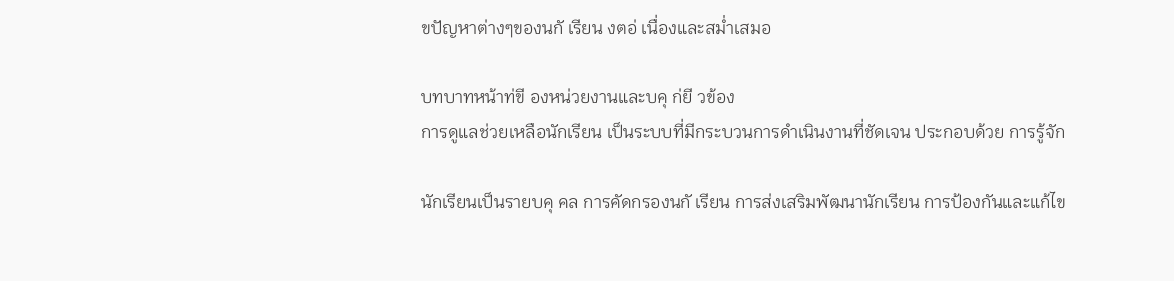ขปัญหาต่างๆของนกั เรียน งตอ่ เนื่องและสม่ำเสมอ

บทบาทหน้าท่ขี องหน่วยงานและบคุ ก่ยี วข้อง
การดูแลช่วยเหลือนักเรียน เป็นระบบที่มีกระบวนการดําเนินงานที่ชัดเจน ประกอบด้วย การรู้จัก

นักเรียนเป็นรายบคุ คล การคัดกรองนกั เรียน การส่งเสริมพัฒนานักเรียน การป้องกันและแก้ไข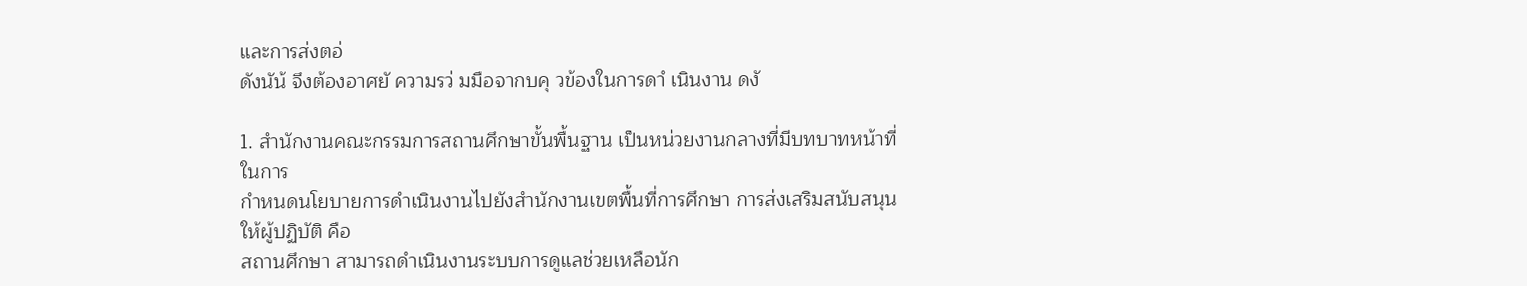และการส่งตอ่
ดังนัน้ จึงต้องอาศยั ความรว่ มมือจากบคุ วข้องในการดาํ เนินงาน ดงั

1. สำนักงานคณะกรรมการสถานศึกษาขั้นพื้นฐาน เป็นหน่วยงานกลางที่มีบทบาทหน้าที่ในการ
กำหนดนโยบายการดําเนินงานไปยังสำนักงานเขตพื้นที่การศึกษา การส่งเสริมสนับสนุนให้ผู้ปฏิบัติ คือ
สถานศึกษา สามารถดําเนินงานระบบการดูแลช่วยเหลือนัก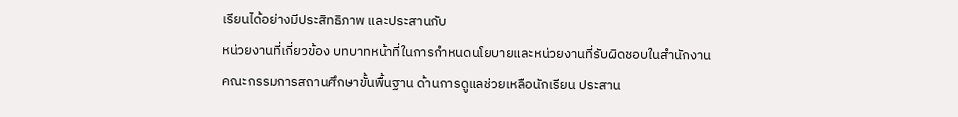เรียนได้อย่างมีประสิทธิภาพ และประสานกับ
หน่วยงานที่เกี่ยวข้อง บทบาทหน้าที่ในการกำหนดนโยบายและหน่วยงานที่รับผิดชอบในสำนักงาน
คณะกรรมการสถานศึกษาขั้นพื้นฐาน ด้านการดูแลช่วยเหลือนักเรียน ประสาน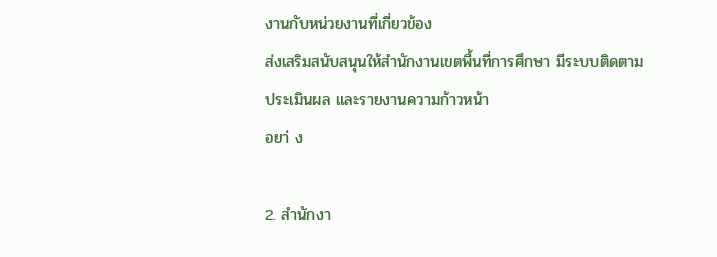งานกับหน่วยงานที่เกี่ยวข้อง
ส่งเสริมสนับสนุนให้สำนักงานเขตพื้นที่การศึกษา มีระบบติดตาม ประเมินผล และรายงานความก้าวหน้า
อยา่ ง

2. สำนักงา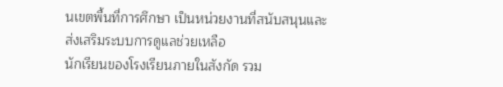นเขตพื้นที่การศึกษา เป็นหน่วยงานที่สนับสนุนและส่งเสริมระบบการดูแลช่วยเหลือ
นักเรียนของโรงเรียนภายในสังกัด รวม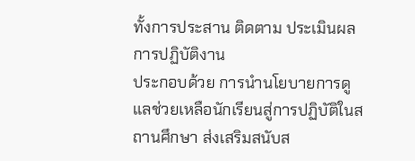ทั้งการประสาน ติดตาม ประเมินผลการปฏิบัติงาน
ประกอบด้วย การนํานโยบายการดูแลช่วยเหลือนักเรียนสู่การปฏิบัติในสถานศึกษา ส่งเสริมสนับส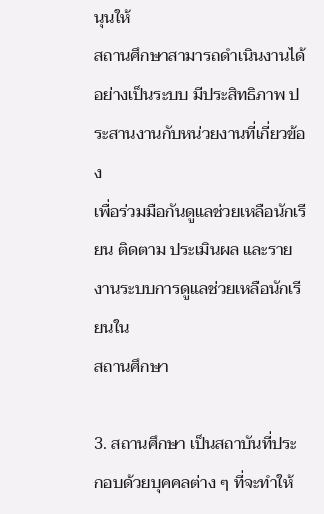นุนให้
สถานศึกษาสามารถดําเนินงานได้อย่างเป็นระบบ มีประสิทธิภาพ ประสานงานกับหน่วยงานที่เกี่ยวข้อง
เพื่อร่วมมือกันดูแลช่วยเหลือนักเรียน ติดตาม ประเมินผล และรายงานระบบการดูแลช่วยเหลือนักเรียนใน
สถานศึกษา

3. สถานศึกษา เป็นสถาบันที่ประกอบด้วยบุคคลต่าง ๆ ที่จะทำให้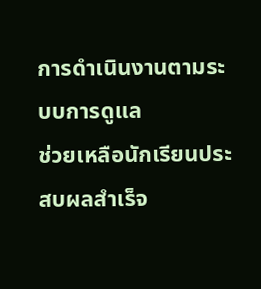การดําเนินงานตามระบบการดูแล
ช่วยเหลือนักเรียนประสบผลสำเร็จ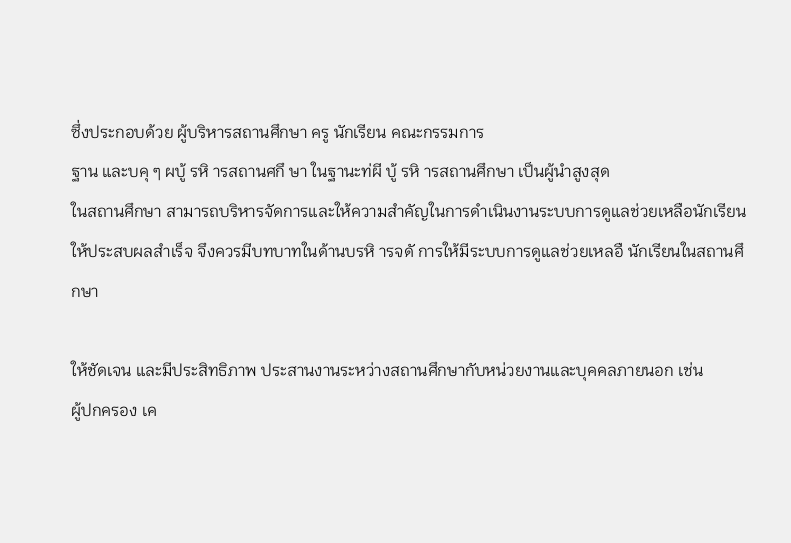ซึ่งประกอบด้วย ผู้บริหารสถานศึกษา ครู นักเรียน คณะกรรมการ
ฐาน และบคุ ๆ ผบู้ รหิ ารสถานศกึ ษา ในฐานะท่ผี บู้ รหิ ารสถานศึกษา เป็นผู้นําสูงสุด
ในสถานศึกษา สามารถบริหารจัดการและให้ความสำคัญในการดําเนินงานระบบการดูแลช่วยเหลือนักเรียน
ให้ประสบผลสำเร็จ จึงควรมีบทบาทในด้านบรหิ ารจดั การให้มีระบบการดูแลช่วยเหลอื นักเรียนในสถานศึกษา

ให้ชัดเจน และมีประสิทธิภาพ ประสานงานระหว่างสถานศึกษากับหน่วยงานและบุคคลภายนอก เช่น
ผู้ปกครอง เค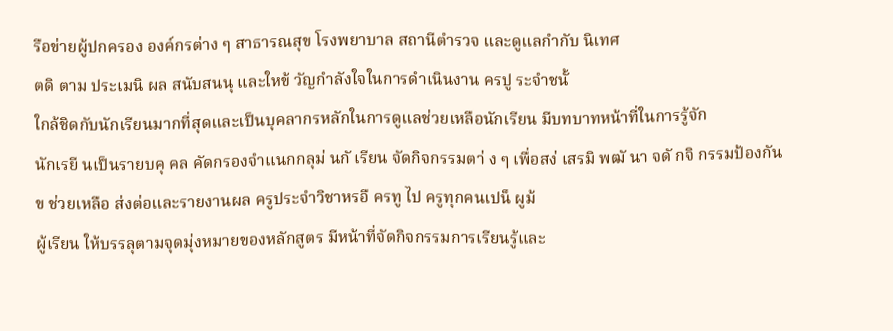รือข่ายผู้ปกครอง องค์กรต่าง ๆ สาธารณสุข โรงพยาบาล สถานีตำรวจ และดูแลกำกับ นิเทศ
ตดิ ตาม ประเมนิ ผล สนับสนนุ และใหข้ วัญกําลังใจในการดําเนินงาน ครปู ระจำชนั้
ใกล้ชิดกับนักเรียนมากที่สุดและเป็นบุคลากรหลักในการดูแลช่วยเหลือนักเรียน มีบทบาทหน้าที่ในการรู้จัก
นักเรยี นเป็นรายบคุ คล คัดกรองจําแนกกลุม่ นกั เรียน จัดกิจกรรมตา่ ง ๆ เพื่อสง่ เสรมิ พฒั นา จดั กจิ กรรมป้องกัน
ข ช่วยเหลือ ส่งต่อและรายงานผล ครูประจำวิชาหรอื ครทู ไป ครูทุกคนเปน็ ผูม้
ผู้เรียน ให้บรรลุตามจุดมุ่งหมายของหลักสูตร มีหน้าที่จัดกิจกรรมการเรียนรู้และ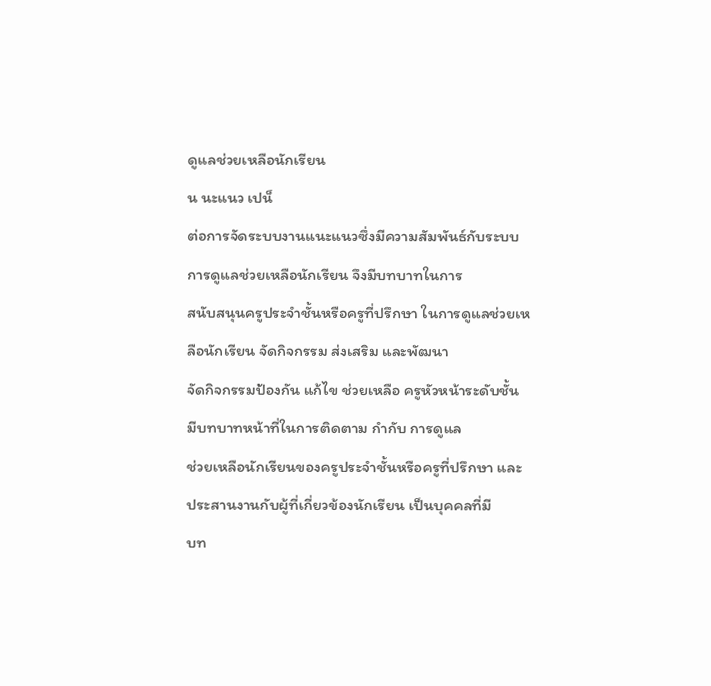ดูแลช่วยเหลือนักเรียน
น นะแนว เปน็
ต่อการจัดระบบงานแนะแนวซึ่งมีความสัมพันธ์กับระบบการดูแลช่วยเหลือนักเรียน จึงมีบทบาทในการ
สนับสนุนครูประจำชั้นหรือครูที่ปรึกษา ในการดูแลช่วยเหลือนักเรียน จัดกิจกรรม ส่งเสริม และพัฒนา
จัดกิจกรรมป้องกัน แก้ไข ช่วยเหลือ ครูหัวหน้าระดับชั้น มีบทบาทหน้าที่ในการติดตาม กำกับ การดูแล
ช่วยเหลือนักเรียนของครูประจำชั้นหรือครูที่ปรึกษา และประสานงานกับผู้ที่เกี่ยวข้องนักเรียน เป็นบุคคลที่มี
บท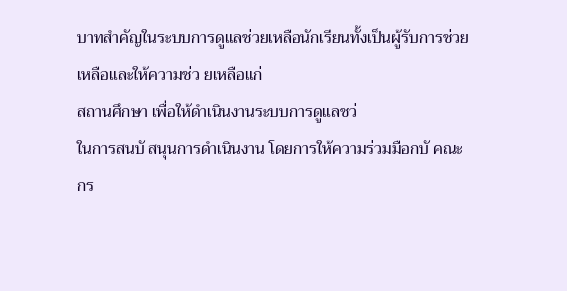บาทสำคัญในระบบการดูแลช่วยเหลือนักเรียนทั้งเป็นผู้รับการช่วยเหลือและให้ความช่ว ยเหลือแก่
สถานศึกษา เพื่อให้ดําเนินงานระบบการดูแลชว่
ในการสนบั สนุนการดําเนินงาน โดยการให้ความร่วมมือกบั คณะกร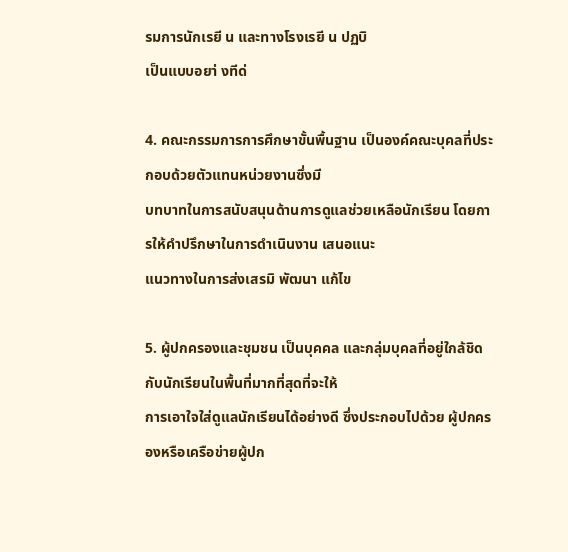รมการนักเรยี น และทางโรงเรยี น ปฏบิ
เป็นแบบอยา่ งทีด่

4. คณะกรรมการการศึกษาขั้นพื้นฐาน เป็นองค์คณะบุคลที่ประกอบด้วยตัวแทนหน่วยงานซึ่งมี
บทบาทในการสนับสนุนด้านการดูแลช่วยเหลือนักเรียน โดยการให้คำปรึกษาในการดําเนินงาน เสนอแนะ
แนวทางในการส่งเสรมิ พัฒนา แก้ไข

5. ผู้ปกครองและชุมชน เป็นบุคคล และกลุ่มบุคลที่อยู่ใกล้ชิดกับนักเรียนในพื้นที่มากที่สุดที่จะให้
การเอาใจใส่ดูแลนักเรียนได้อย่างดี ซึ่งประกอบไปด้วย ผู้ปกครองหรือเครือข่ายผู้ปก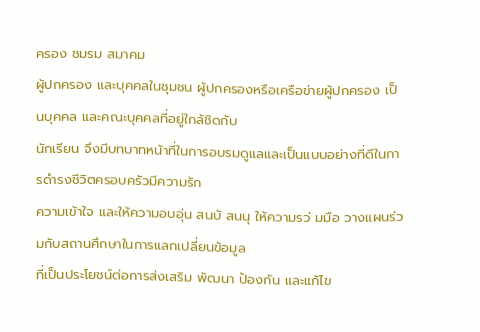ครอง ชมรม สมาคม
ผู้ปกครอง และบุคคลในชุมชน ผู้ปกครองหรือเครือข่ายผู้ปกครอง เป็นบุคคล และคณะบุคคลที่อยู่ใกล้ชิดกับ
นักเรียน จึงมีบทบาทหน้าที่ในการอบรมดูแลและเป็นแบบอย่างที่ดีในการดำรงชีวิตครอบครัวมีความรัก
ความเข้าใจ และให้ความอบอุ่น สนบั สนนุ ให้ความรว่ มมือ วางแผนร่วมกับสถานศึกษาในการแลกเปลี่ยนข้อมูล
ที่เป็นประโยชน์ต่อการส่งเสริม พัฒนา ป้องกัน และแก้ไข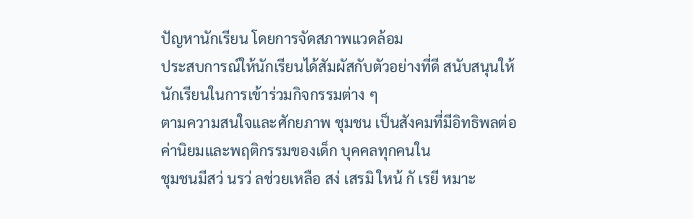ปัญหานักเรียน โดยการจัดสภาพแวดล้อม
ประสบการณ์ให้นักเรียนได้สัมผัสกับตัวอย่างที่ดี สนับสนุนให้นักเรียนในการเข้าร่วมกิจกรรมต่าง ๆ
ตามความสนใจและศักยภาพ ชุมชน เป็นสังคมที่มีอิทธิพลต่อค่านิยมและพฤติกรรมของเด็ก บุคคลทุกคนใน
ชุมชนมีสว่ นรว่ ลช่วยเหลือ สง่ เสรมิ ใหน้ กั เรยี หมาะ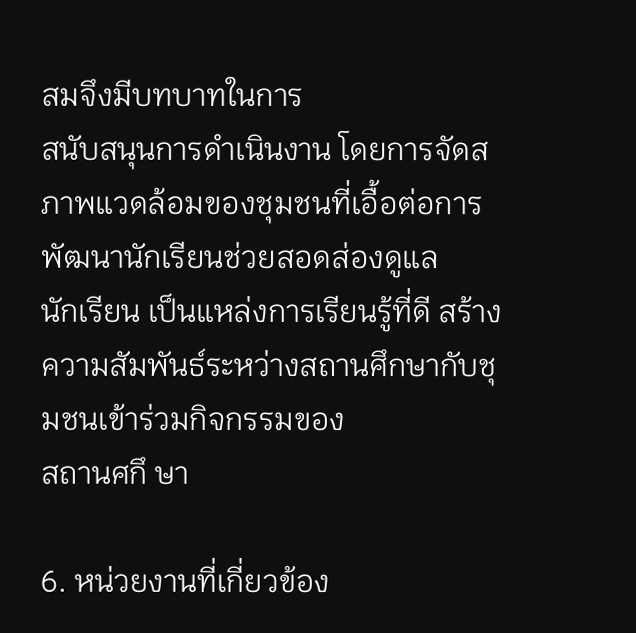สมจึงมีบทบาทในการ
สนับสนุนการดําเนินงาน โดยการจัดสภาพแวดล้อมของชุมชนที่เอื้อต่อการพัฒนานักเรียนช่วยสอดส่องดูแล
นักเรียน เป็นแหล่งการเรียนรู้ที่ดี สร้างความสัมพันธ์ระหว่างสถานศึกษากับชุมชนเข้าร่วมกิจกรรมของ
สถานศกึ ษา

6. หน่วยงานที่เกี่ยวข้อง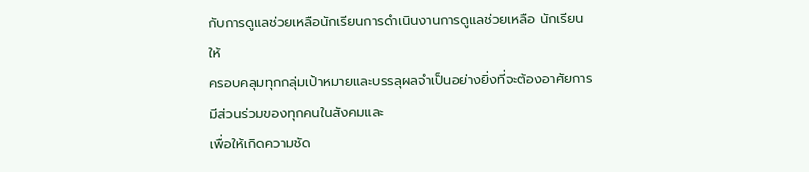กับการดูแลช่วยเหลือนักเรียนการดําเนินงานการดูแลช่วยเหลือ นักเรียนให้
ครอบคลุมทุกกลุ่มเป้าหมายและบรรลุผลจําเป็นอย่างยิ่งที่จะต้องอาศัยการมีส่วนร่วมของทุกคนในสังคมและ
เพื่อให้เกิดความชัด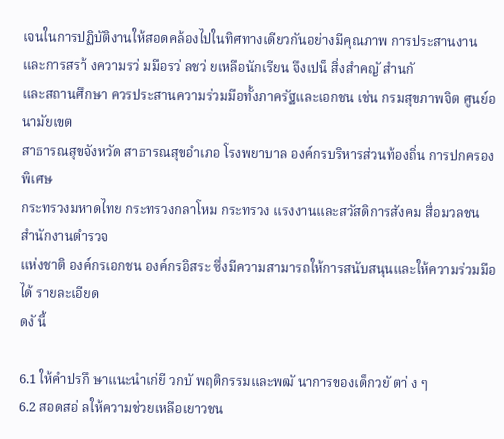เจนในการปฏิบัติงานให้สอดคล้องไปในทิศทางเดียวกันอย่างมีคุณภาพ การประสานงาน
และการสรา้ งความรว่ มมือรว่ ลชว่ ยเหลือนักเรียน จึงเปน็ สิ่งสำคญั สำนกั
และสถานศึกษา ควรประสานความร่วมมือทั้งภาครัฐและเอกชน เช่น กรมสุขภาพจิต ศูนย์อนามัยเขต
สาธารณสุขจังหวัด สาธารณสุขอำเภอ โรงพยาบาล องค์กรบริหารส่วนท้องถิ่น การปกครองพิเศษ
กระทรวงมหาดไทย กระทรวงกลาโหม กระทรวง แรงงานและสวัสดิการสังคม สื่อมวลชน สำนักงานตำรวจ
แห่งชาติ องค์กรเอกชน องค์กรอิสระ ซึ่งมีความสามารถให้การสนับสนุนและให้ความร่วมมือได้ รายละเอียด
ดงั นี้

6.1 ให้คำปรกึ ษาแนะนําเก่ยี วกบั พฤติกรรมและพฒั นาการของเด็กวยั ตา่ ง ๆ
6.2 สอดสอ่ ลให้ความช่วยเหลือเยาวชน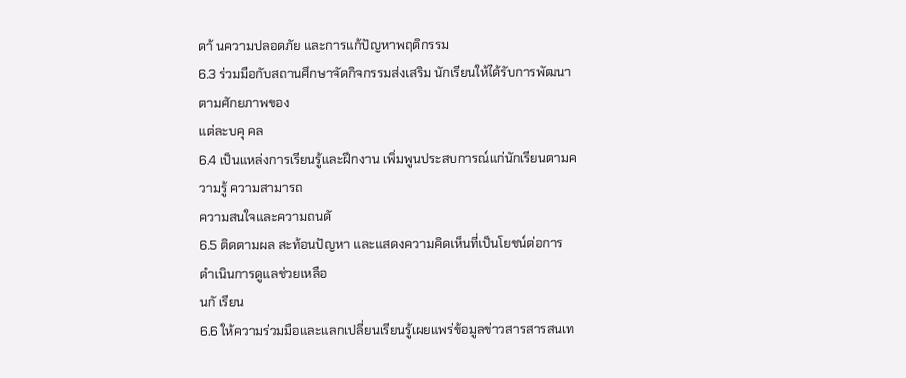ดา้ นความปลอดภัย และการแก้ปัญหาพฤติกรรม
6.3 ร่วมมือกับสถานศึกษาจัดกิจกรรมส่งเสริม นักเรียนให้ได้รับการพัฒนาตามศักยภาพของ
แต่ละบคุ คล
6.4 เป็นแหล่งการเรียนรู้และฝึกงาน เพิ่มพูนประสบการณ์แก่นักเรียนตามความรู้ ความสามารถ
ความสนใจและความถนดั
6.5 ติดตามผล สะท้อนปัญหา และแสดงความคิดเห็นที่เป็นโยชน์ต่อการดำเนินการดูแลช่วยเหลือ
นกั เรียน
6.6 ให้ความร่วมมือและแลกเปลี่ยนเรียนรู้เผยแพร่ข้อมูลข่าวสารสารสนเท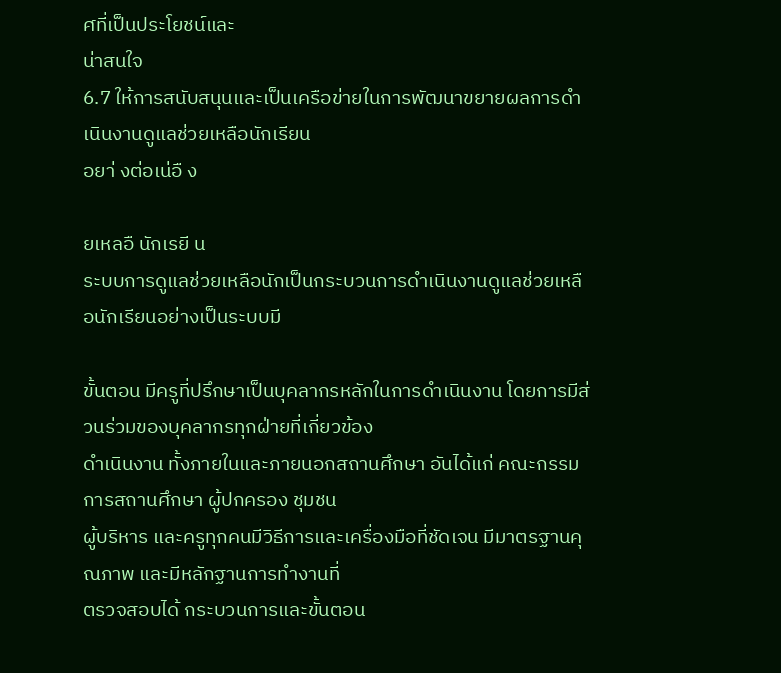ศที่เป็นประโยชน์และ
น่าสนใจ
6.7 ให้การสนับสนุนและเป็นเครือข่ายในการพัฒนาขยายผลการดําเนินงานดูแลช่วยเหลือนักเรียน
อยา่ งต่อเน่อื ง

ยเหลอื นักเรยี น
ระบบการดูแลช่วยเหลือนักเป็นกระบวนการดำเนินงานดูแลช่วยเหลือนักเรียนอย่างเป็นระบบมี

ขั้นตอน มีครูที่ปรึกษาเป็นบุคลากรหลักในการดำเนินงาน โดยการมีส่วนร่วมของบุคลากรทุกฝ่ายที่เกี่ยวข้อง
ดำเนินงาน ทั้งภายในและภายนอกสถานศึกษา อันได้แก่ คณะกรรมการสถานศึกษา ผู้ปกครอง ชุมชน
ผู้บริหาร และครูทุกคนมีวิธีการและเครื่องมือที่ชัดเจน มีมาตรฐานคุณภาพ และมีหลักฐานการทำงานที่
ตรวจสอบได้ กระบวนการและขั้นตอน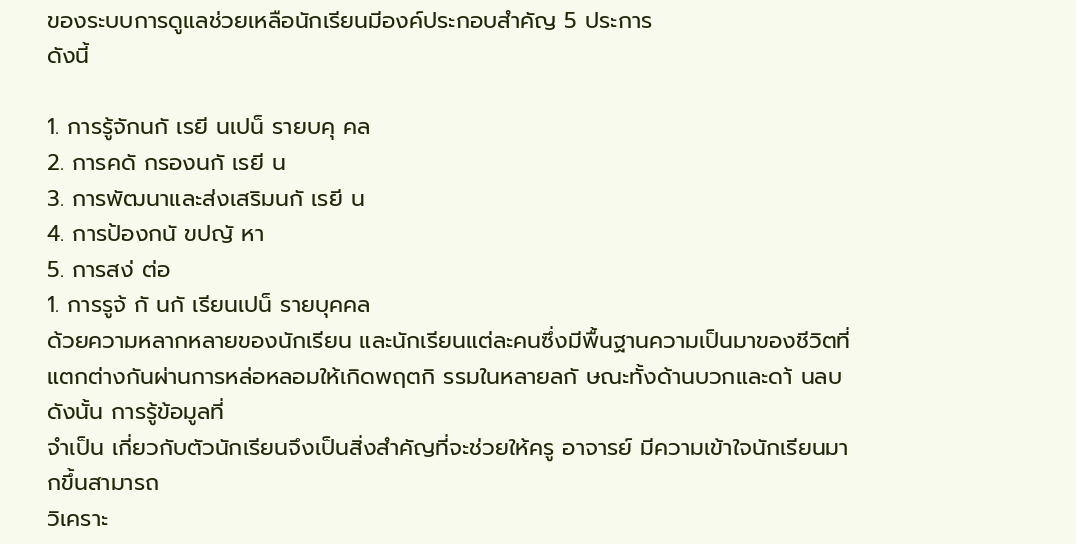ของระบบการดูแลช่วยเหลือนักเรียนมีองค์ประกอบสำคัญ 5 ประการ
ดังนี้

1. การรู้จักนกั เรยี นเปน็ รายบคุ คล
2. การคดั กรองนกั เรยี น
3. การพัฒนาและส่งเสริมนกั เรยี น
4. การป้องกนั ขปญั หา
5. การสง่ ต่อ
1. การรูจ้ กั นกั เรียนเปน็ รายบุคคล
ด้วยความหลากหลายของนักเรียน และนักเรียนแต่ละคนซึ่งมีพื้นฐานความเป็นมาของชีวิตที่
แตกต่างกันผ่านการหล่อหลอมให้เกิดพฤตกิ รรมในหลายลกั ษณะทั้งด้านบวกและดา้ นลบ ดังนั้น การรู้ข้อมูลที่
จำเป็น เกี่ยวกับตัวนักเรียนจึงเป็นสิ่งสำคัญที่จะช่วยให้ครู อาจารย์ มีความเข้าใจนักเรียนมากขึ้นสามารถ
วิเคราะ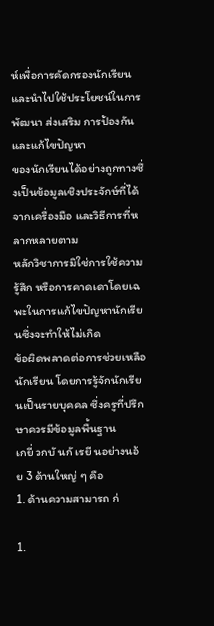ห์เพื่อการคัดกรองนักเรียนและนำไปใช้ประโยชน์ในการพัฒนา ส่งเสริม การป้องกัน และแก้ไขปัญหา
ของนักเรียนได้อย่างถูกทางซึ่งเป็นข้อมูลเชิงประจักษ์ที่ได้จากเครื่องมือ และวิธีการที่หลากหลายตาม
หลักวิชาการมิใช่การใช้ความรู้สึก หรือการคาดเดาโดยเฉพะในการแก้ไขปัญหานักเรียนซึ่งจะทำให้ไม่เกิด
ข้อผิดพลาดต่อการช่วยเหลือนักเรียน โดยการรู้จักนักเรียนเป็นรายบุคคล ซึ่งครูที่ปรึกษาควรมีข้อมูลพื้นฐาน
เกยี่ วกบั นกั เรยี นอย่างนอ้ ย 3 ด้านใหญ่ ๆ คือ
1. ด้านความสามารถ ก่

1.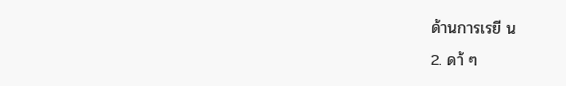ด้านการเรยี น
2. ดา้ ๆ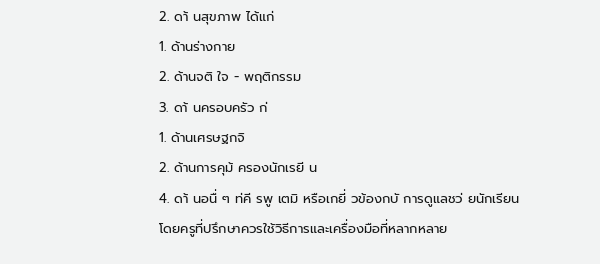2. ดา้ นสุขภาพ ได้แก่
1. ด้านร่างกาย
2. ด้านจติ ใจ - พฤติกรรม
3. ดา้ นครอบครัว ก่
1. ด้านเศรษฐกจิ
2. ด้านการคุม้ ครองนักเรยี น
4. ดา้ นอนื่ ๆ ท่คี รพู เตมิ หรือเกยี่ วข้องกบั การดูแลชว่ ยนักเรียน
โดยครูที่ปรึกษาควรใช้วิธีการและเครื่องมือที่หลากหลาย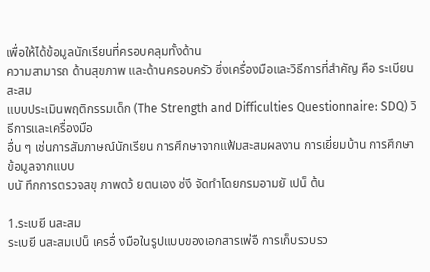เพื่อให้ได้ข้อมูลนักเรียนที่ครอบคลุมทั้งด้าน
ความสามารถ ด้านสุขภาพ และด้านครอบครัว ซึ่งเครื่องมือและวิธีการที่สำคัญ คือ ระเบียนสะสม
แบบประเมินพฤติกรรมเด็ก (The Strength and Difficulties Questionnaire: SDQ) วิธีการและเครื่องมือ
อื่น ๆ เช่นการสัมภาษณ์นักเรียน การศึกษาจากแฟ้มสะสมผลงาน การเยี่ยมบ้าน การศึกษาข้อมูลจากแบบ
บนั ทึกการตรวจสขุ ภาพดว้ ยตนเอง ซ่งึ จัดทำโดยกรมอามยั เปน็ ต้น

1.ระเบยี นสะสม
ระเบยี นสะสมเปน็ เครอื่ งมือในรูปแบบของเอกสารเพ่อื การเก็บรวบรว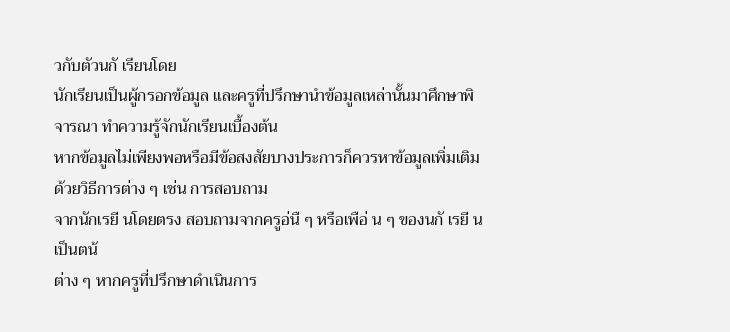วกับตัวนกั เรียนโดย
นักเรียนเป็นผู้กรอกข้อมูล และครูที่ปรึกษานำข้อมูลเหล่านั้นมาศึกษาพิจารณา ทำความรู้จักนักเรียนเบื้องต้น
หากข้อมูลไม่เพียงพอหรือมีข้อสงสัยบางประการก็ควรหาข้อมูลเพิ่มเติมด้วยวิธีการต่าง ๆ เช่น การสอบถาม
จากนักเรยี นโดยตรง สอบถามจากครูอ่นื ๆ หรือเพือ่ น ๆ ของนกั เรยี น เป็นตน้
ต่าง ๆ หากครูที่ปรึกษาดำเนินการ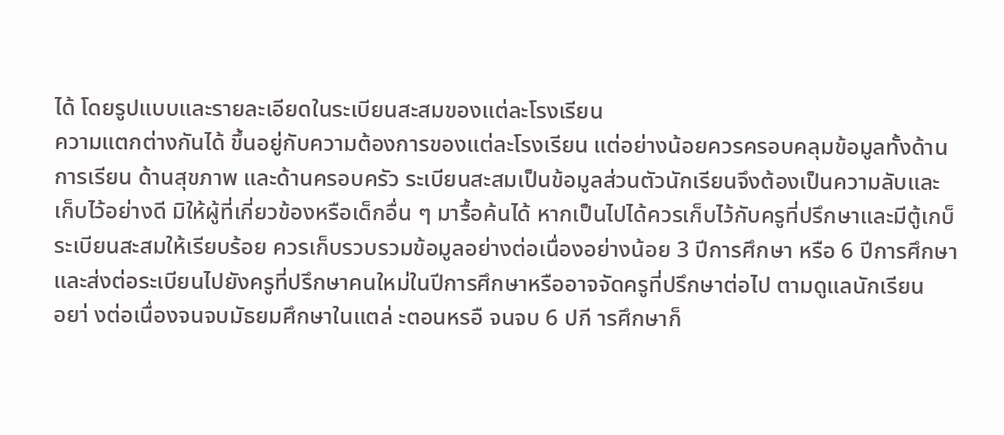ได้ โดยรูปแบบและรายละเอียดในระเบียนสะสมของแต่ละโรงเรียน
ความแตกต่างกันได้ ขึ้นอยู่กับความต้องการของแต่ละโรงเรียน แต่อย่างน้อยควรครอบคลุมข้อมูลทั้งด้าน
การเรียน ด้านสุขภาพ และด้านครอบครัว ระเบียนสะสมเป็นข้อมูลส่วนตัวนักเรียนจึงต้องเป็นความลับและ
เก็บไว้อย่างดี มิให้ผู้ที่เกี่ยวข้องหรือเด็กอื่น ๆ มารื้อค้นได้ หากเป็นไปได้ควรเก็บไว้กับครูที่ปรึกษาและมีตู้เกบ็
ระเบียนสะสมให้เรียบร้อย ควรเก็บรวบรวมข้อมูลอย่างต่อเนื่องอย่างน้อย 3 ปีการศึกษา หรือ 6 ปีการศึกษา
และส่งต่อระเบียนไปยังครูที่ปรึกษาคนใหม่ในปีการศึกษาหรืออาจจัดครูที่ปรึกษาต่อไป ตามดูแลนักเรียน
อยา่ งต่อเนื่องจนจบมัธยมศึกษาในแตล่ ะตอนหรอื จนจบ 6 ปกี ารศึกษาก็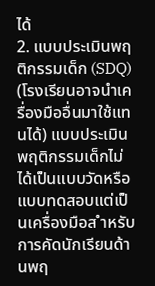ได้
2. แบบประเมินพฤติกรรมเด็ก (SDQ) (โรงเรียนอาจนำเครื่องมืออื่นมาใช้แทนได้) แบบประเมิน
พฤติกรรมเด็กไม่ได้เป็นแบบวัดหรือแบบทดสอบแต่เป็นเครื่องมือส ำหรับการคัดนักเรียนด้านพฤ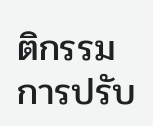ติกรรม
การปรับ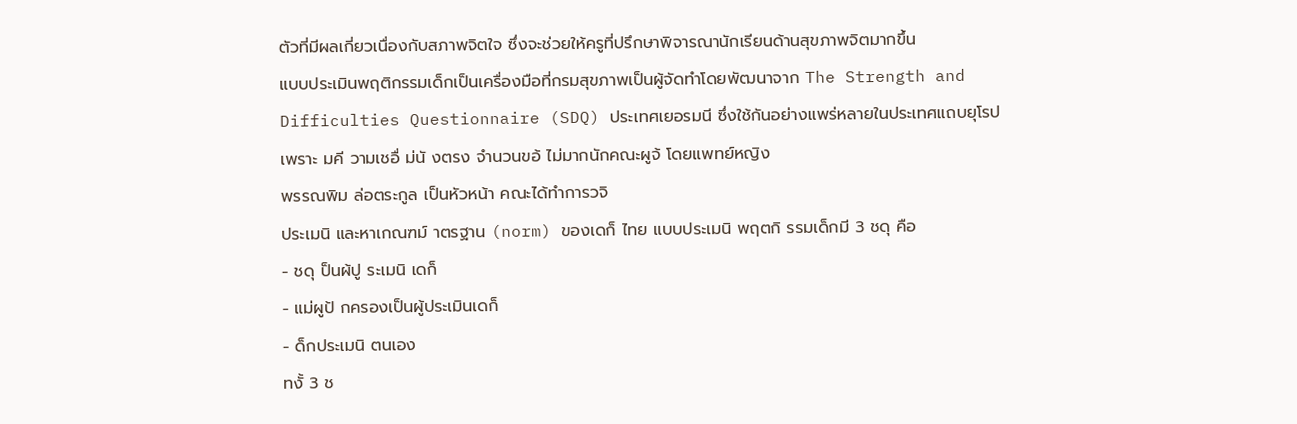ตัวที่มีผลเกี่ยวเนื่องกับสภาพจิตใจ ซึ่งจะช่วยให้ครูที่ปรึกษาพิจารณานักเรียนด้านสุขภาพจิตมากขึ้น
แบบประเมินพฤติกรรมเด็กเป็นเครื่องมือที่กรมสุขภาพเป็นผู้จัดทำโดยพัฒนาจาก The Strength and
Difficulties Questionnaire (SDQ) ประเทศเยอรมนี ซึ่งใช้กันอย่างแพร่หลายในประเทศแถบยุโรป
เพราะ มคี วามเชอื่ ม่นั งตรง จำนวนขอ้ ไม่มากนักคณะผูจ้ โดยแพทย์หญิง
พรรณพิม ล่อตระกูล เป็นหัวหน้า คณะได้ทำการวจิ
ประเมนิ และหาเกณฑม์ าตรฐาน (norm) ของเดก็ ไทย แบบประเมนิ พฤตกิ รรมเด็กมี 3 ชดุ คือ
- ชดุ ป็นผ้ปู ระเมนิ เดก็
- แม่ผูป้ กครองเป็นผู้ประเมินเดก็
- ด็กประเมนิ ตนเอง
ทงั้ 3 ช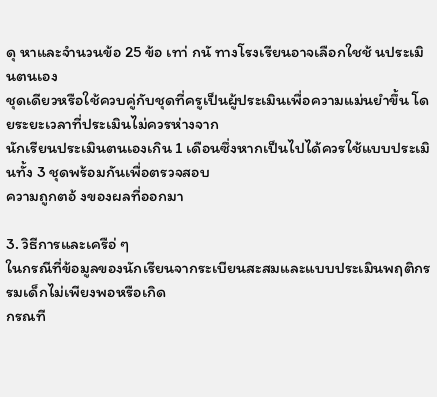ดุ หาและจำนวนข้อ 25 ข้อ เทา่ กนั ทางโรงเรียนอาจเลือกใชช้ นประเมินตนเอง
ชุดเดียวหรือใช้ควบคู่กับชุดที่ครูเป็นผู้ประเมินเพื่อความแม่นยำขึ้น โดยระยะเวลาที่ประเมินไม่ควรห่างจาก
นักเรียนประเมินตนเองเกิน 1 เดือนซึ่งหากเป็นไปได้ควรใช้แบบประเมินทั้ง 3 ชุดพร้อมกันเพื่อตรวจสอบ
ความถูกตอ้ งของผลที่ออกมา

3. วิธีการและเครือ่ ๆ
ในกรณีที่ข้อมูลของนักเรียนจากระเบียนสะสมและแบบประเมินพฤติกรรมเด็กไม่เพียงพอหรือเกิด
กรณที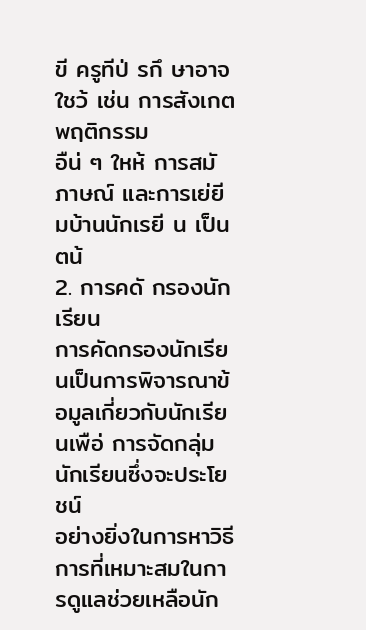ขี ครูทีป่ รกึ ษาอาจใชว้ เช่น การสังเกตพฤติกรรม
อืน่ ๆ ใหห้ การสมั ภาษณ์ และการเย่ยี มบ้านนักเรยี น เป็นตน้
2. การคดั กรองนักเรียน
การคัดกรองนักเรียนเป็นการพิจารณาข้อมูลเกี่ยวกับนักเรียนเพือ่ การจัดกลุ่มนักเรียนซึ่งจะประโยชน์
อย่างยิ่งในการหาวิธีการที่เหมาะสมในการดูแลช่วยเหลือนัก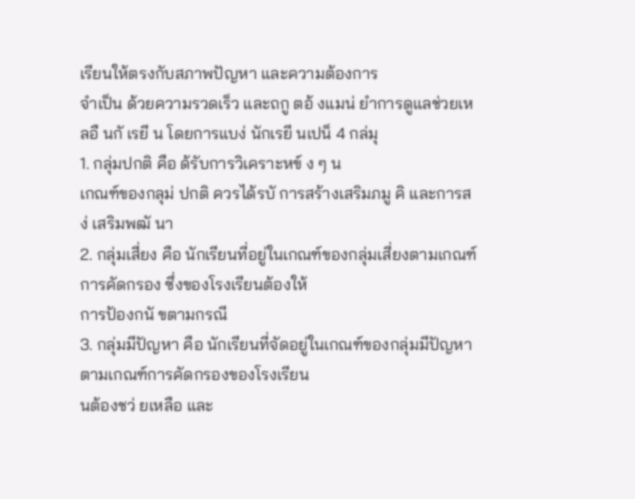เรียนให้ตรงกับสภาพปัญหา และความต้องการ
จำเป็น ด้วยความรวดเร็ว และถกู ตอ้ งแมน่ ยำการดูแลช่วยเหลอื นกั เรยี น โดยการแบง่ นักเรยี นเปน็ 4 กล่มุ
1. กลุ่มปกติ คือ ด้รับการวิเคราะหข์ ง ๆ น
เกณฑ์ของกลุม่ ปกติ ควรได้รบั การสร้างเสริมภมู คิ และการสง่ เสริมพฒั นา
2. กลุ่มเสี่ยง คือ นักเรียนที่อยู่ในเกณฑ์ของกลุ่มเสี่ยงตามเกณฑ์การคัดกรอง ซึ่งของโรงเรียนต้องให้
การป้องกนั ขตามกรณี
3. กลุ่มมีปัญหา คือ นักเรียนที่จัดอยู่ในเกณฑ์ของกลุ่มมีปัญหาตามเกณฑ์การคัดกรองของโรงเรียน
นต้องชว่ ยเหลือ และ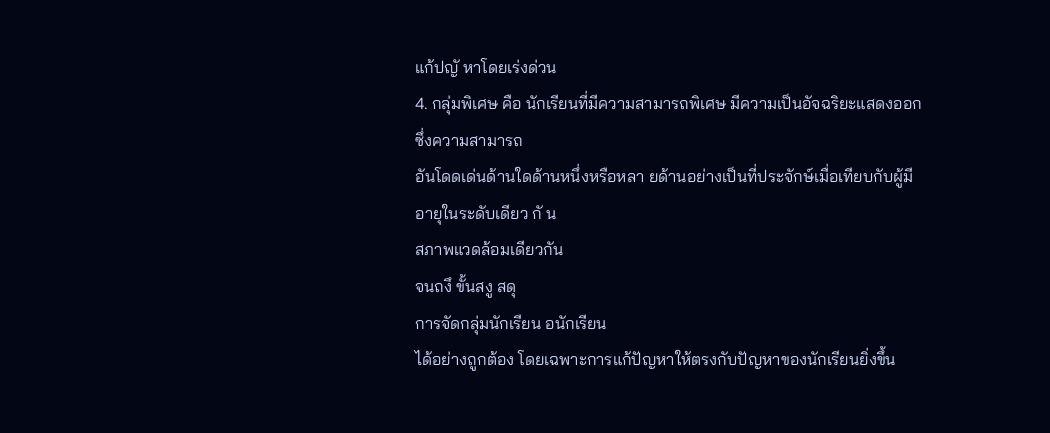แก้ปญั หาโดยเร่งด่วน
4. กลุ่มพิเศษ คือ นักเรียนที่มีความสามารถพิเศษ มีความเป็นอัจฉริยะแสดงออกซึ่งความสามารถ
อันโดดเด่นด้านใดด้านหนึ่งหรือหลา ยด้านอย่างเป็นที่ประจักษ์เมื่อเทียบกับผู้มีอายุในระดับเดียว กั น
สภาพแวดล้อมเดียวกัน
จนถงึ ขั้นสงู สดุ
การจัดกลุ่มนักเรียน อนักเรียน
ได้อย่างถูกต้อง โดยเฉพาะการแก้ปัญหาให้ตรงกับปัญหาของนักเรียนยิ่งขึ้น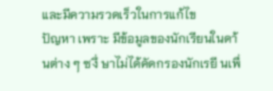และมีความรวดเร็วในการแก้ไข
ปัญหา เพราะ มีข้อมูลของนักเรียนในดา้ นต่าง ๆ ซงึ่ ษาไม่ได้คัดกรองนักเรยี นเพื่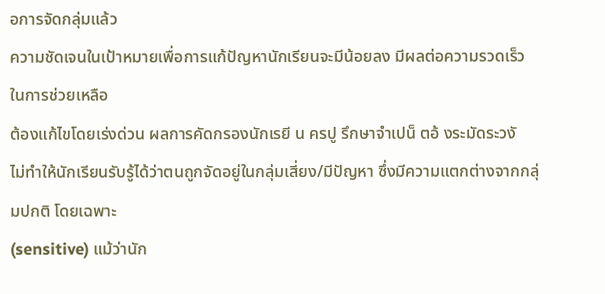อการจัดกลุ่มแล้ว
ความชัดเจนในเป้าหมายเพื่อการแก้ปัญหานักเรียนจะมีน้อยลง มีผลต่อความรวดเร็วในการช่วยเหลือ
ต้องแก้ไขโดยเร่งด่วน ผลการคัดกรองนักเรยี น ครปู รึกษาจำเปน็ ตอ้ งระมัดระวงั
ไม่ทำให้นักเรียนรับรู้ได้ว่าตนถูกจัดอยู่ในกลุ่มเสี่ยง/มีปัญหา ซึ่งมีความแตกต่างจากกลุ่มปกติ โดยเฉพาะ
(sensitive) แม้ว่านัก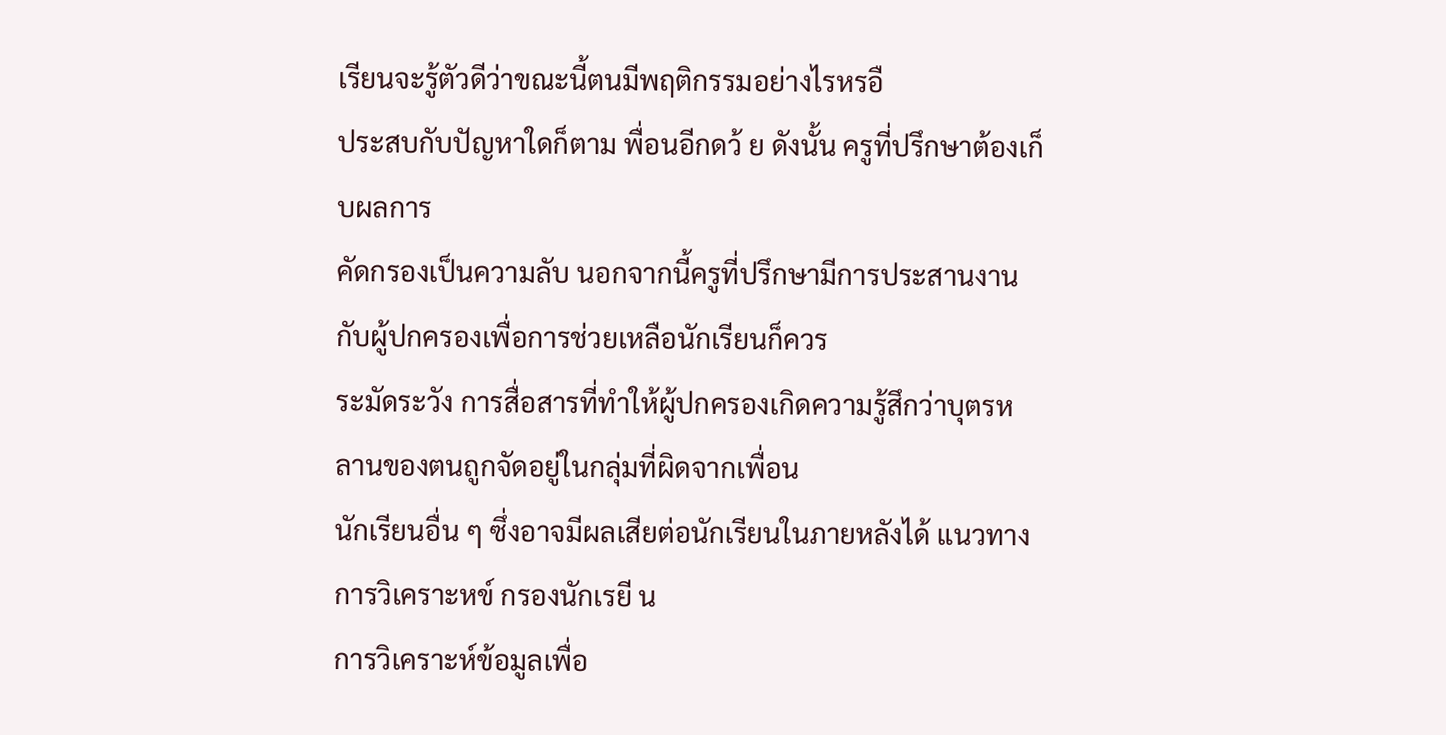เรียนจะรู้ตัวดีว่าขณะนี้ตนมีพฤติกรรมอย่างไรหรอื
ประสบกับปัญหาใดก็ตาม พื่อนอีกดว้ ย ดังนั้น ครูที่ปรึกษาต้องเก็บผลการ
คัดกรองเป็นความลับ นอกจากนี้ครูที่ปรึกษามีการประสานงานกับผู้ปกครองเพื่อการช่วยเหลือนักเรียนก็ควร
ระมัดระวัง การสื่อสารที่ทำให้ผู้ปกครองเกิดความรู้สึกว่าบุตรหลานของตนถูกจัดอยู่ในกลุ่มที่ผิดจากเพื่อน
นักเรียนอื่น ๆ ซึ่งอาจมีผลเสียต่อนักเรียนในภายหลังได้ แนวทางการวิเคราะหข์ กรองนักเรยี น
การวิเคราะห์ข้อมูลเพื่อ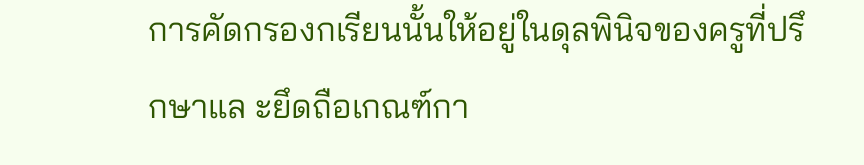การคัดกรองกเรียนนั้นให้อยู่ในดุลพินิจของครูที่ปรึกษาแล ะยึดถือเกณฑ์กา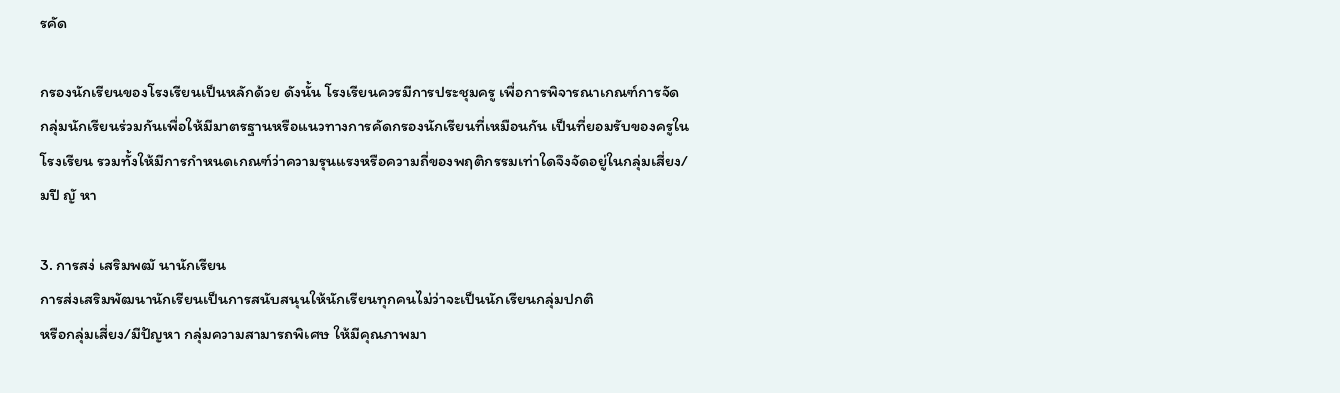รคัด

กรองนักเรียนของโรงเรียนเป็นหลักด้วย ดังนั้น โรงเรียนควรมีการประชุมครู เพื่อการพิจารณาเกณฑ์การจัด
กลุ่มนักเรียนร่วมกันเพื่อให้มีมาตรฐานหรือแนวทางการคัดกรองนักเรียนที่เหมือนกัน เป็นที่ยอมรับของครูใน
โรงเรียน รวมทั้งให้มีการกำหนดเกณฑ์ว่าความรุนแรงหรือความถี่ของพฤติกรรมเท่าใดจึงจัดอยู่ในกลุ่มเสี่ยง/
มปี ญั หา

3. การสง่ เสริมพฒั นานักเรียน
การส่งเสริมพัฒนานักเรียนเป็นการสนับสนุนให้นักเรียนทุกคนไม่ว่าจะเป็นนักเรียนกลุ่มปกติ
หรือกลุ่มเสี่ยง/มีปัญหา กลุ่มความสามารถพิเศษ ให้มีคุณภาพมา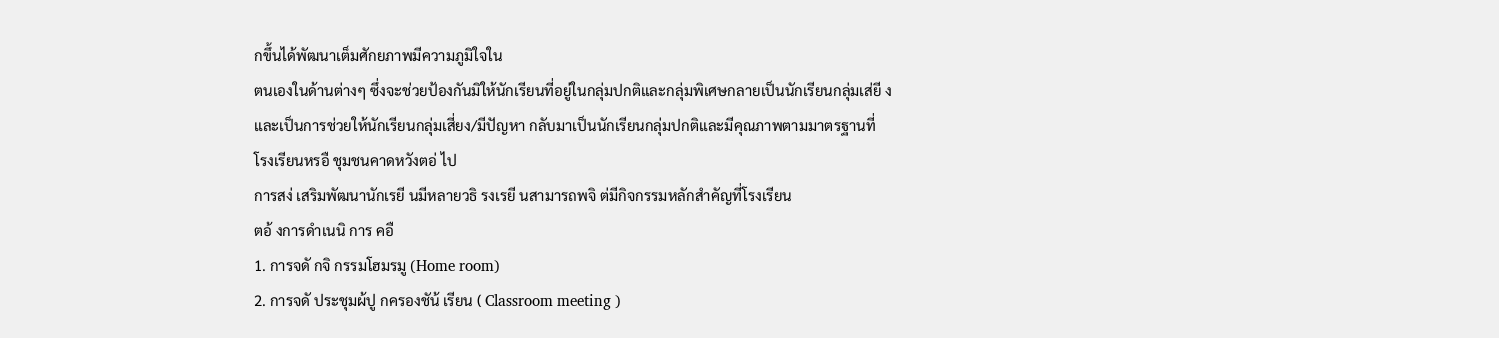กขึ้นได้พัฒนาเต็มศักยภาพมีความภูมิใจใน
ตนเองในด้านต่างๆ ซึ่งจะช่วยป้องกันมิให้นักเรียนที่อยู่ในกลุ่มปกติและกลุ่มพิเศษกลายเป็นนักเรียนกลุ่มเส่ยี ง
และเป็นการช่วยให้นักเรียนกลุ่มเสี่ยง/มีปัญหา กลับมาเป็นนักเรียนกลุ่มปกติและมีคุณภาพตามมาตรฐานที่
โรงเรียนหรอื ชุมชนคาดหวังตอ่ ไป
การสง่ เสริมพัฒนานักเรยี นมีหลายวธิ รงเรยี นสามารถพจิ ต่มีกิจกรรมหลักสำคัญที่โรงเรียน
ตอ้ งการดำเนนิ การ คอื
1. การจดั กจิ กรรมโฮมรมู (Home room)
2. การจดั ประชุมผ้ปู กครองชัน้ เรียน ( Classroom meeting )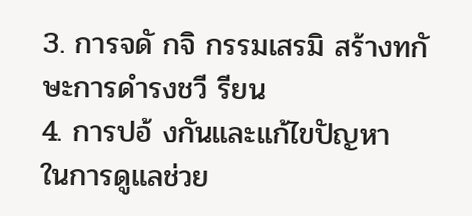3. การจดั กจิ กรรมเสรมิ สร้างทกั ษะการดำรงชวี รียน
4. การปอ้ งกันและแก้ไขปัญหา
ในการดูแลช่วย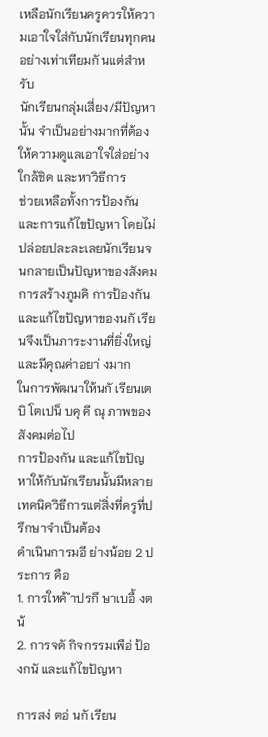เหลือนักเรียนครูควรให้ความเอาใจใส่กับนักเรียนทุกคนอย่างเท่าเทียมกั นแต่สำหรับ
นักเรียนกลุ่มเสี่ยง/มีปัญหานั้น จำเป็นอย่างมากที่ต้องให้ความดูแลเอาใจใส่อย่างใกล้ชิด และหาวิธีการ
ช่วยเหลือทั้งการป้องกัน และการแก้ไขปัญหา โดยไม่ปล่อยปละละเลยนักเรียนจนกลายเป็นปัญหาของสังคม
การสร้างภูมคิ การป้องกัน และแก้ไขปัญหาของนกั เรียนจึงเป็นภาระงานที่ยิ่งใหญ่ และมีคุณค่าอยา่ งมาก
ในการพัฒนาให้นกั เรียนเตบิ โตเปน็ บคุ คี ณุ ภาพของสังคมต่อไป
การป้องกัน และแก้ไขปัญหาให้กับนักเรียนนั้นมีหลายเทคนิควิธีการแต่สิ่งที่ครูที่ปรึกษาจำเป็นต้อง
ดำเนินการมอี ย่างน้อย 2 ประการ คือ
1. การใหค้ ำปรกึ ษาเบอื้ งตน้
2. การจดั กิจกรรมเพือ่ ป้องกนั และแก้ไขปัญหา

การสง่ ตอ่ นกั เรียน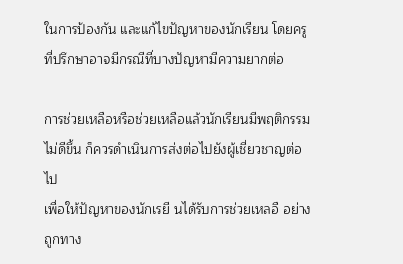ในการป้องกัน และแก้ไขปัญหาของนักเรียน โดยครูที่ปรึกษาอาจมีกรณีที่บางปัญหามีความยากต่อ

การช่วยเหลือหรือช่วยเหลือแล้วนักเรียนมีพฤติกรรมไม่ดีขึ้น ก็ควรดำเนินการส่งต่อไปยังผู้เชี่ยวชาญต่อไป
เพื่อให้ปัญหาของนักเรยี นได้รับการช่วยเหลอื อย่างถูกทาง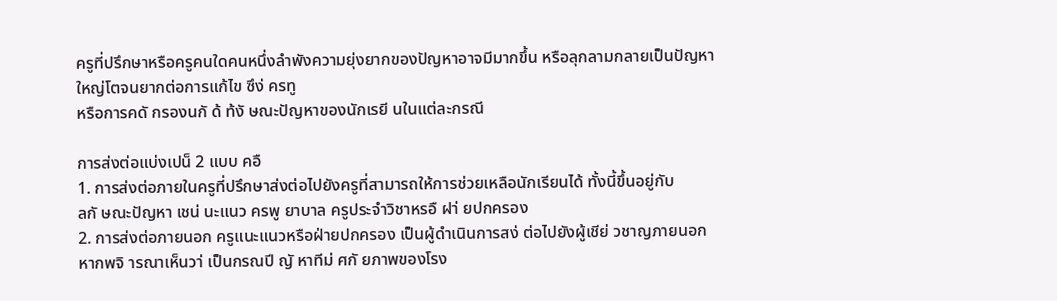ครูที่ปรึกษาหรือครูคนใดคนหนึ่งลำพังความยุ่งยากของปัญหาอาจมีมากขึ้น หรือลุกลามกลายเป็นปัญหา
ใหญ่โตจนยากต่อการแก้ไข ซึง่ ครทู
หรือการคดั กรองนกั ด้ ท้งั ษณะปัญหาของนักเรยี นในแต่ละกรณี

การส่งต่อแบ่งเปน็ 2 แบบ คอื
1. การส่งต่อภายในครูที่ปรึกษาส่งต่อไปยังครูที่สามารถให้การช่วยเหลือนักเรียนได้ ทั้งนี้ขึ้นอยู่กับ
ลกั ษณะปัญหา เชน่ นะแนว ครพู ยาบาล ครูประจำวิชาหรอื ฝา่ ยปกครอง
2. การส่งต่อภายนอก ครูแนะแนวหรือฝ่ายปกครอง เป็นผู้ดำเนินการสง่ ต่อไปยังผู้เชีย่ วชาญภายนอก
หากพจิ ารณาเห็นวา่ เป็นกรณปี ญั หาทีม่ ศกั ยภาพของโรง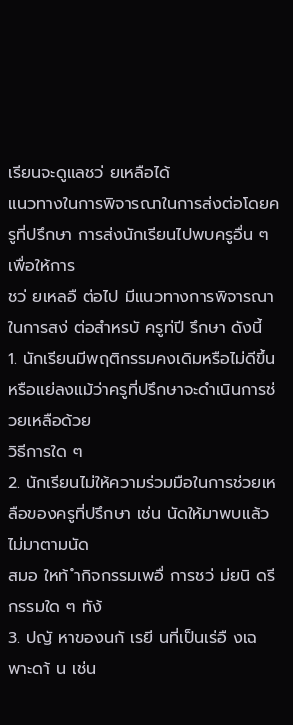เรียนจะดูแลชว่ ยเหลือได้
แนวทางในการพิจารณาในการส่งต่อโดยครูที่ปรึกษา การส่งนักเรียนไปพบครูอื่น ๆ เพื่อให้การ
ชว่ ยเหลอื ต่อไป มีแนวทางการพิจารณาในการสง่ ต่อสำหรบั ครูท่ปี รึกษา ดังนี้
1. นักเรียนมีพฤติกรรมคงเดิมหรือไม่ดีขึ้นหรือแย่ลงแม้ว่าครูที่ปรึกษาจะดำเนินการช่วยเหลือด้วย
วิธีการใด ๆ
2. นักเรียนไม่ให้ความร่วมมือในการช่วยเหลือของครูที่ปรึกษา เช่น นัดให้มาพบแล้วไม่มาตามนัด
สมอ ใหท้ ำกิจกรรมเพอื่ การชว่ ม่ยนิ ดรี กรรมใด ๆ ทัง้
3. ปญั หาของนกั เรยี นที่เป็นเร่อื งเฉพาะดา้ น เช่น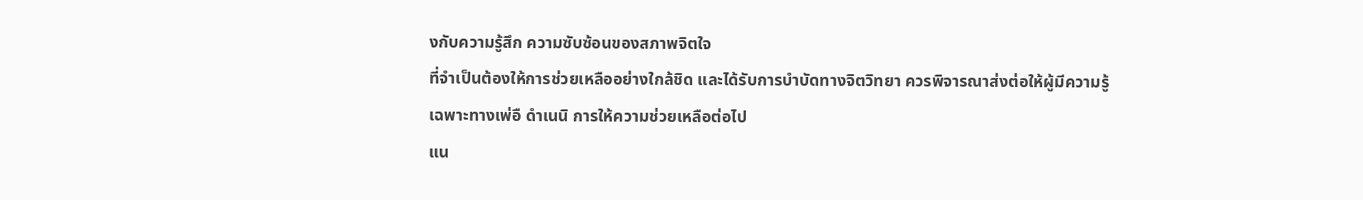งกับความรู้สึก ความซับซ้อนของสภาพจิตใจ
ที่จำเป็นต้องให้การช่วยเหลืออย่างใกล้ชิด และได้รับการบำบัดทางจิตวิทยา ควรพิจารณาส่งต่อให้ผู้มีความรู้
เฉพาะทางเพ่อื ดำเนนิ การให้ความช่วยเหลือต่อไป
แน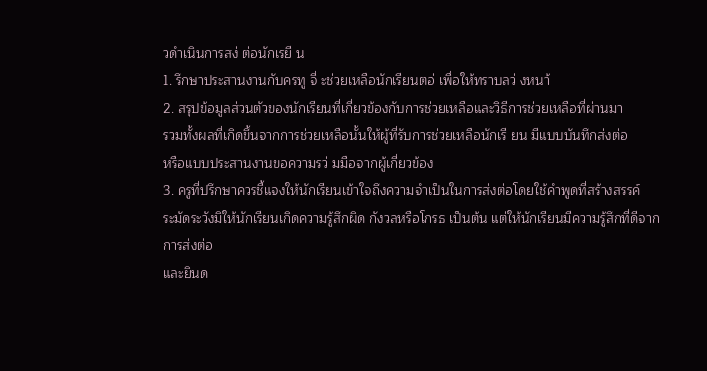วดำเนินการสง่ ต่อนักเรยี น
1. รึกษาประสานงานกับครทู จี่ ะช่วยเหลือนักเรียนตอ่ เพื่อให้ทราบลว่ งหนา้
2. สรุปข้อมูลส่วนตัวของนักเรียนที่เกี่ยวข้องกับการช่วยเหลือและวิธีการช่วยเหลือที่ผ่านมา
รวมทั้งผลที่เกิดขึ้นจากการช่วยเหลือนั้นให้ผู้ที่รับการช่วยเหลือนักเรี ยน มีแบบบันทึกส่งต่อ
หรือแบบประสานงานขอความรว่ มมือจากผู้เกี่ยวข้อง
3. ครูที่ปรึกษาควรชี้แจงให้นักเรียนเข้าใจถึงความจำเป็นในการส่งต่อโดยใช้คำพูดที่สร้างสรรค์
ระมัดระวังมิให้นักเรียนเกิดความรู้สึกผิด กังวลหรือโกรธ เป็นต้น แต่ให้นักเรียนมีความรู้สึกที่ดีจากการส่งต่อ
และยินด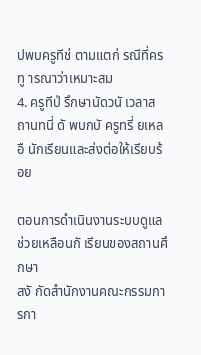ปพบครูทีช่ ตามแตก่ รณีที่ครทู ารณาว่าเหมาะสม
4. ครูทีป่ รึกษานัดวนั เวลาสถานทนี่ ดั พบกบั ครูทรี่ ยเหลอื นักเรียนและส่งต่อให้เรียบร้อย

ตอนการดำเนินงานระบบดูแลช่วยเหลือนกั เรียนของสถานศึกษา
สงั กัดสำนักงานคณะกรรมการกา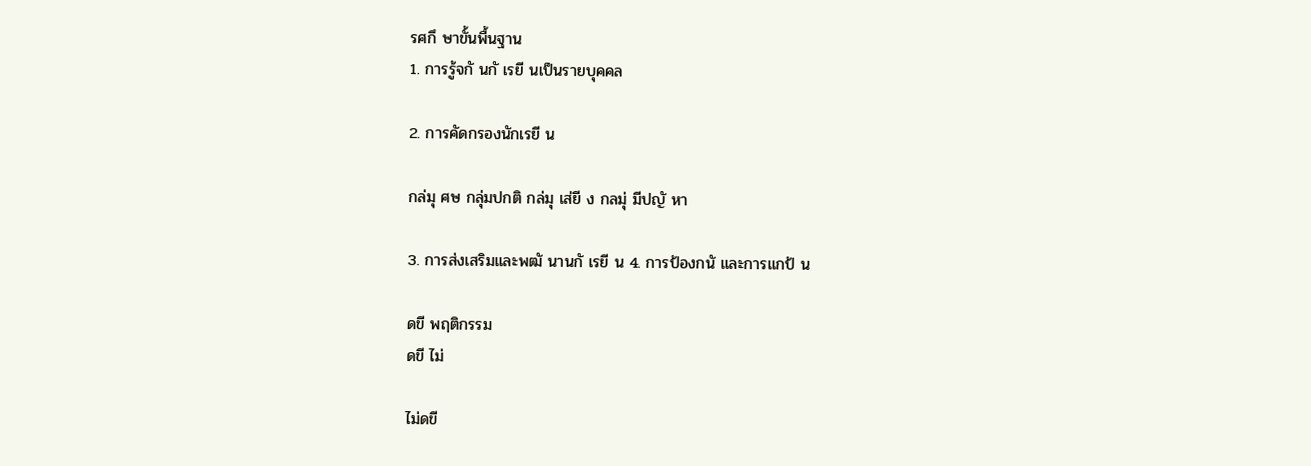รศกึ ษาขั้นพื้นฐาน
1. การรู้จกั นกั เรยี นเป็นรายบุคคล

2. การคัดกรองนักเรยี น

กล่มุ ศษ กลุ่มปกติ กล่มุ เส่ยี ง กลมุ่ มีปญั หา

3. การส่งเสริมและพฒั นานกั เรยี น 4. การป้องกนั และการแกป้ น

ดขี พฤติกรรม
ดขี ไม่

ไม่ดขี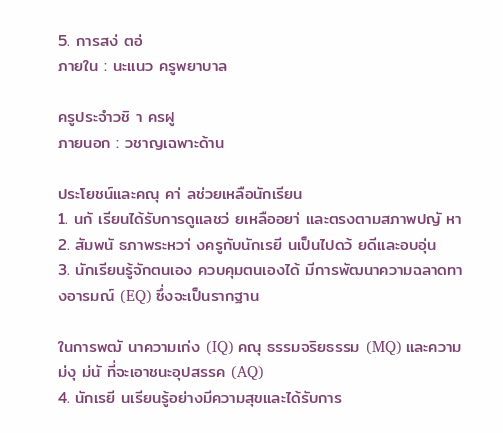5. การสง่ ตอ่
ภายใน : นะแนว ครูพยาบาล

ครูประจำวชิ า ครฝู
ภายนอก : วชาญเฉพาะด้าน

ประโยชน์และคณุ คา่ ลช่วยเหลือนักเรียน
1. นกั เรียนได้รับการดูแลชว่ ยเหลืออยา่ และตรงตามสภาพปญั หา
2. สัมพนั ธภาพระหวา่ งครูกับนักเรยี นเป็นไปดว้ ยดีและอบอุ่น
3. นักเรียนรู้จักตนเอง ควบคุมตนเองได้ มีการพัฒนาความฉลาดทางอารมณ์ (EQ) ซึ่งจะเป็นรากฐาน

ในการพฒั นาความเก่ง (IQ) คณุ ธรรมจริยธรรม (MQ) และความม่งุ ม่นั ที่จะเอาชนะอุปสรรค (AQ)
4. นักเรยี นเรียนรู้อย่างมีความสุขและได้รับการ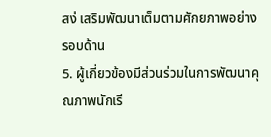สง่ เสริมพัฒนาเต็มตามศักยภาพอย่างรอบด้าน
5. ผู้เกี่ยวข้องมีส่วนร่วมในการพัฒนาคุณภาพนักเรี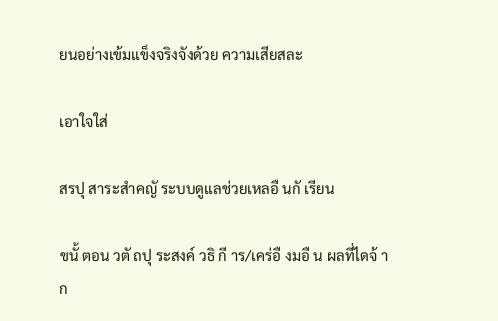ยนอย่างเข้มแข็งจริงจังด้วย ความเสียสละ

เอาใจใส่

สรปุ สาระสำคญั ระบบดูแลช่วยเหลอื นกั เรียน

ขนั้ ตอน วตั ถปุ ระสงค์ วธิ กี าร/เคร่อื งมอื น ผลที่ไดจ้ าก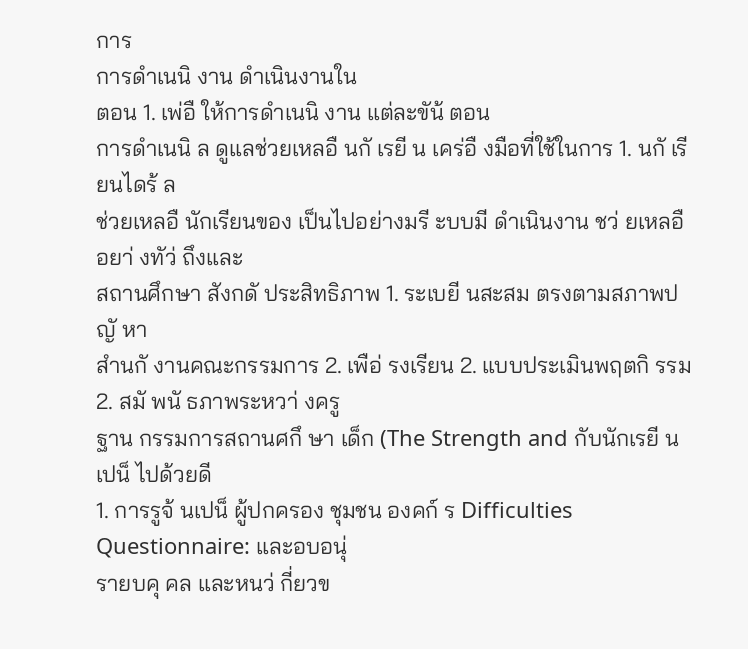การ
การดำเนนิ งาน ดำเนินงานใน
ตอน 1. เพ่อื ให้การดำเนนิ งาน แต่ละขัน้ ตอน
การดำเนนิ ล ดูแลช่วยเหลอื นกั เรยี น เคร่อื งมือที่ใช้ในการ 1. นกั เรียนไดร้ ล
ช่วยเหลอื นักเรียนของ เป็นไปอย่างมรี ะบบมี ดำเนินงาน ชว่ ยเหลอื อยา่ งทัว่ ถึงและ
สถานศึกษา สังกดั ประสิทธิภาพ 1. ระเบยี นสะสม ตรงตามสภาพปญั หา
สำนกั งานคณะกรรมการ 2. เพือ่ รงเรียน 2. แบบประเมินพฤตกิ รรม 2. สมั พนั ธภาพระหวา่ งครู
ฐาน กรรมการสถานศกึ ษา เด็ก (The Strength and กับนักเรยี นเปน็ ไปด้วยดี
1. การรูจ้ นเปน็ ผู้ปกครอง ชุมชน องคก์ ร Difficulties Questionnaire: และอบอนุ่
รายบคุ คล และหนว่ กี่ยวข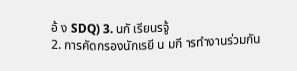อ้ ง SDQ) 3. นกั เรียนรจู้
2. การคัดกรองนักเรยี น มกี ารทำงานร่วมกัน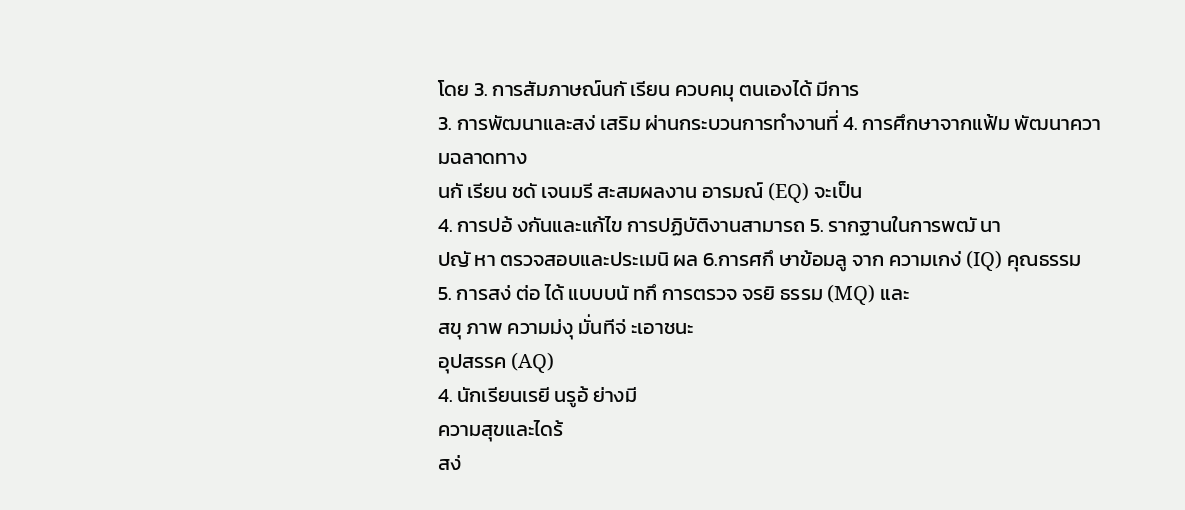โดย 3. การสัมภาษณ์นกั เรียน ควบคมุ ตนเองได้ มีการ
3. การพัฒนาและสง่ เสริม ผ่านกระบวนการทำงานที่ 4. การศึกษาจากแฟ้ม พัฒนาความฉลาดทาง
นกั เรียน ชดั เจนมรี สะสมผลงาน อารมณ์ (EQ) จะเป็น
4. การปอ้ งกันและแก้ไข การปฏิบัติงานสามารถ 5. รากฐานในการพฒั นา
ปญั หา ตรวจสอบและประเมนิ ผล 6.การศกึ ษาข้อมลู จาก ความเกง่ (IQ) คุณธรรม
5. การสง่ ต่อ ได้ แบบบนั ทกึ การตรวจ จรยิ ธรรม (MQ) และ
สขุ ภาพ ความม่งุ มั่นทีจ่ ะเอาชนะ
อุปสรรค (AQ)
4. นักเรียนเรยี นรูอ้ ย่างมี
ความสุขและไดร้
สง่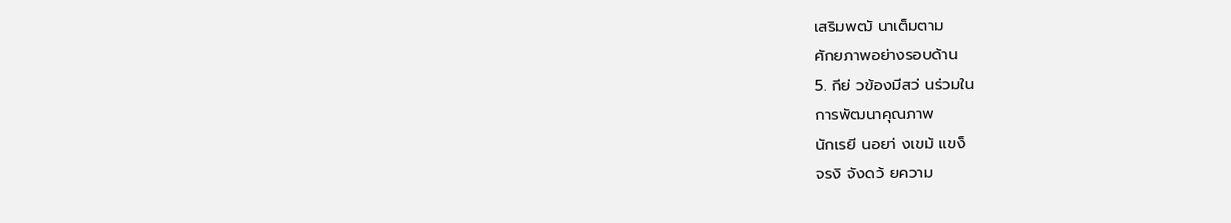เสริมพฒั นาเต็มตาม
ศักยภาพอย่างรอบด้าน
5. กีย่ วข้องมีสว่ นร่วมใน
การพัฒนาคุณภาพ
นักเรยี นอยา่ งเขม้ แขง็
จรงิ จังดว้ ยความ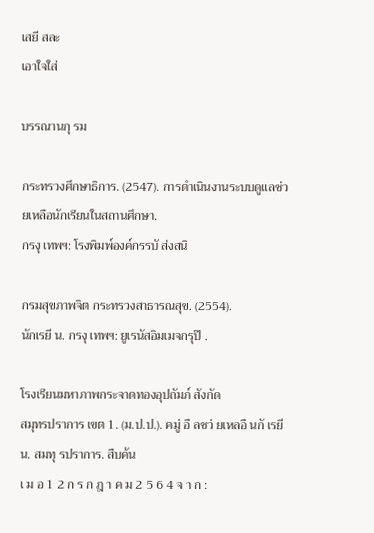เสยี สละ
เอาใจใส่

บรรณานกุ รม

กระทรวงศึกษาธิการ. (2547). การดําเนินงานระบบดูแลช่วยเหลือนักเรียนในสถานศึกษา.
กรงุ เทพฯ: โรงพิมพ์องค์กรรบั ส่งสนิ

กรมสุขภาพจิต กระทรวงสาธารณสุข. (2554).
นักเรยี น. กรงุ เทพฯ: ยูเรนัสอิมเมจกรุป๊ .

โรงเรียนมหาภาพกระจาดทองอุปถัมภ์ สังกัด
สมุทรปราการ เขต 1. (ม.ป.ป.). คมู่ อื ลชว่ ยเหลอื นกั เรยี น. สมทุ รปราการ. สืบค้น
เ ม อ 1 2 ก ร ก ฎ า ค ม 2 5 6 4 จ า ก :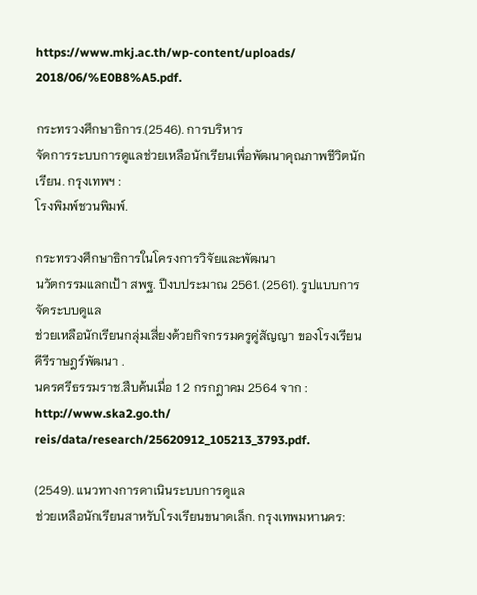https://www.mkj.ac.th/wp-content/uploads/
2018/06/%E0B8%A5.pdf.

กระทรวงศึกษาธิการ.(2546). การบริหาร
จัดการระบบการดูแลช่วยเหลือนักเรียนเพื่อพัฒนาคุณภาพชีวิตนักเรียน. กรุงเทพฯ :
โรงพิมพ์ชวนพิมพ์.

กระทรวงศึกษาธิการในโครงการวิจัยและพัฒนา
นวัตกรรมแลกเป้า สพฐ. ปีงบประมาณ 2561. (2561). รูปแบบการจัดระบบดูแล
ช่วยเหลือนักเรียนกลุ่มเสี่ยงด้วยกิจกรรมครูคู่สัญญา ของโรงเรียนคีรีราษฎร์พัฒนา .
นครศรีธรรมราช.สืบค้นเมื่อ 1 2 กรกฎาคม 2564 จาก : http://www.ska2.go.th/
reis/data/research/25620912_105213_3793.pdf.

(2549). แนวทางการดาเนินระบบการดูแล
ช่วยเหลือนักเรียนสาหรับโรงเรียนขนาดเล็ก. กรุงเทพมหานคร: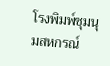โรงพิมพ์ชุมนุมสหกรณ์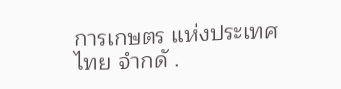การเกษตร แห่งประเทศไทย จํากดั .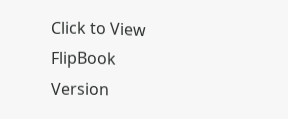Click to View FlipBook Version